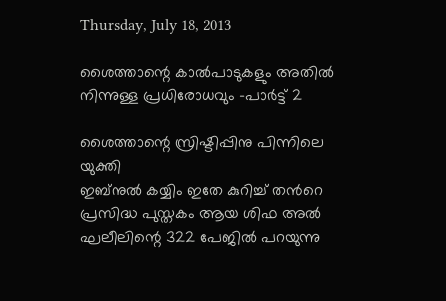Thursday, July 18, 2013

ശൈത്താന്റെ കാല്‍പാടുകളും അതില്‍ നിന്നുള്ള പ്രധിരോധവും -പാര്‍ട്ട്‌ 2

ശൈത്താന്റെ സ്രിഷ്ടിപ്പിനു പിന്നിലെ യുക്തി
ഇബ്നുല്‍ കയ്യിം ഇതേ കുറിച്ച് തന്‍റെ പ്രസിദ്ധ പുസ്തകം ആയ ശിഫ അല്‍ ഘലീലിന്റെ 322 പേജില്‍ പറയുന്നു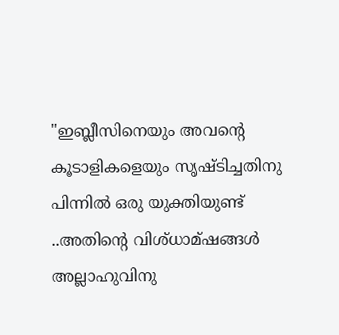"ഇബ്ലീസിനെയും അവന്‍റെ കൂടാളികളെയും സൃഷ്ടിച്ചതിനു പിന്നില്‍ ഒരു യുക്തിയുണ്ട് ..അതിന്‍റെ വിശ്ധാമ്ഷങ്ങള്‍ അല്ലാഹുവിനു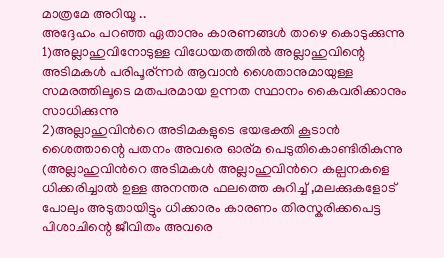മാത്രമേ അറിയൂ ..
അദ്ദേഹം പറഞ്ഞ ഏതാനും കാരണങ്ങള്‍ താഴെ കൊടുക്കുന്നു
1)അല്ലാഹുവിനോടുള്ള വിധേയതത്തില്‍ അല്ലാഹുവിന്റെ അടിമകള്‍ പരിപൂര്ന്നര്‍ ആവാന്‍ ശൈതാനുമായുള്ള സമരത്തിലൂടെ മതപരമായ ഉന്നത സ്ഥാനം കൈവരിക്കാനും സാധിക്കുന്നു
2)അല്ലാഹുവിന്‍റെ അടിമകളുടെ ഭയഭക്തി കൂടാന്‍ ശൈത്താന്റെ പതനം അവരെ ഓര്മ പെടുതികൊണ്ടിരികുന്നു (അല്ലാഹുവിന്‍റെ അടിമകള്‍ അല്ലാഹുവിന്‍റെ കല്പനകളെ ധിക്കരിച്ചാല്‍ ഉള്ള അനന്തര ഫലത്തെ കുറിച്ച് ,മലക്കുകളോട് പോലും അടുതായിട്ടും ധിക്കാരം കാരണം തിരസ്കരിക്കപെട്ട പിശാചിന്റെ ജീവിതം അവരെ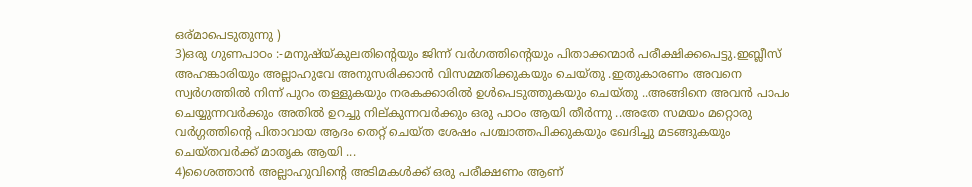ഒര്മാപെടുതുന്നു )
3)ഒരു ഗുണപാഠം :-മനുഷ്യ്കുലതിന്റെയും ജിന്ന് വര്‍ഗത്തിന്റെയും പിതാക്കന്മാര്‍ പരീക്ഷിക്കപെട്ടു.ഇബ്ലീസ്‌ അഹങ്കാരിയും അല്ലാഹുവേ അനുസരിക്കാന്‍ വിസമ്മതിക്കുകയും ചെയ്തു .ഇതുകാരണം അവനെ സ്വര്‍ഗത്തില്‍ നിന്ന് പുറം തള്ളുകയും നരകക്കാരില്‍ ഉള്‍പെടുത്തുകയും ചെയ്തു ..അങ്ങിനെ അവന്‍ പാപം ചെയ്യുന്നവര്‍ക്കും അതില്‍ ഉറച്ചു നില്കുന്നവര്‍ക്കും ഒരു പാഠം ആയി തീര്‍ന്നു ..അതേ സമയം മറ്റൊരു വര്‍ഗ്ഗത്തിന്റെ പിതാവായ ആദം തെറ്റ് ചെയ്ത ശേഷം പശ്ചാത്തപിക്കുകയും ഖേദിച്ചു മടങ്ങുകയും ചെയ്തവര്‍ക്ക് മാതൃക ആയി ...
4)ശൈത്താന്‍ അല്ലാഹുവിന്‍റെ അടിമകള്‍ക്ക് ഒരു പരീക്ഷണം ആണ്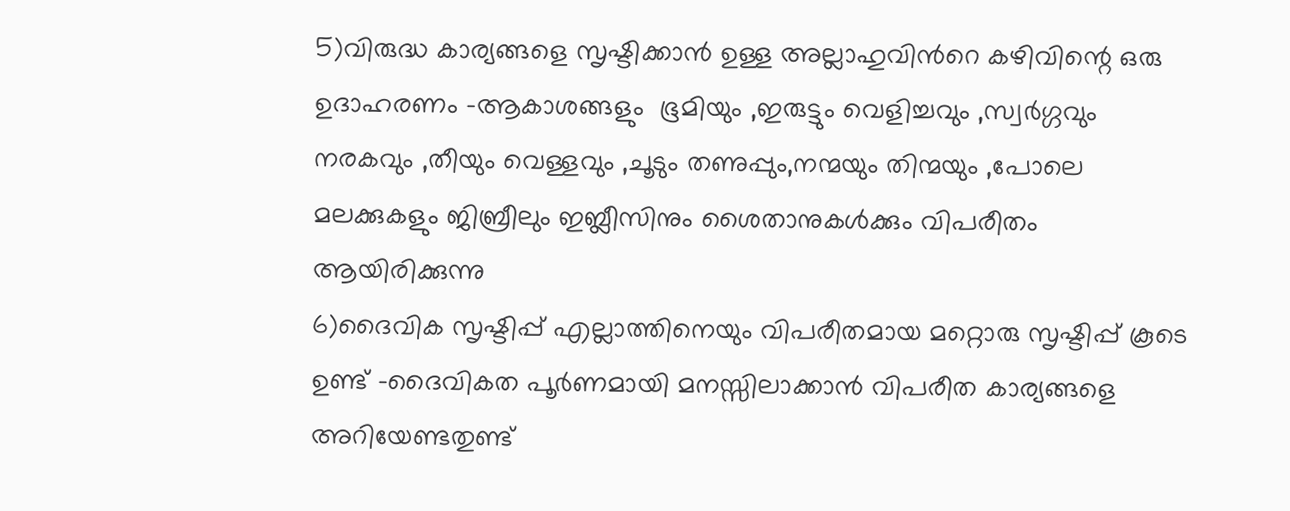5)വിരുദ്ധ കാര്യങ്ങളെ സൃഷ്ടിക്കാന്‍ ഉള്ള അല്ലാഹുവിന്‍റെ കഴിവിന്റെ ഒരു ഉദാഹരണം -ആകാശങ്ങളും  ഭൂമിയും ,ഇരുട്ടും വെളിച്ചവും ,സ്വര്‍ഗ്ഗവും നരകവും ,തീയും വെള്ളവും ,ചൂടും തണുപ്പും,നന്മയും തിന്മയും ,പോലെ മലക്കുകളും ജിബ്രീലും ഇബ്ലീസിനും ശൈതാനുകള്‍ക്കും വിപരീതം ആയിരിക്കുന്നു
6)ദൈവിക സൃഷ്ടിപ്പ് എല്ലാത്തിനെയും വിപരീതമായ മറ്റൊരു സൃഷ്ടിപ്പ് കൂടെ ഉണ്ട് -ദൈവികത പൂര്‍ണമായി മനസ്സിലാക്കാന്‍ വിപരീത കാര്യങ്ങളെ അറിയേണ്ടതുണ്ട്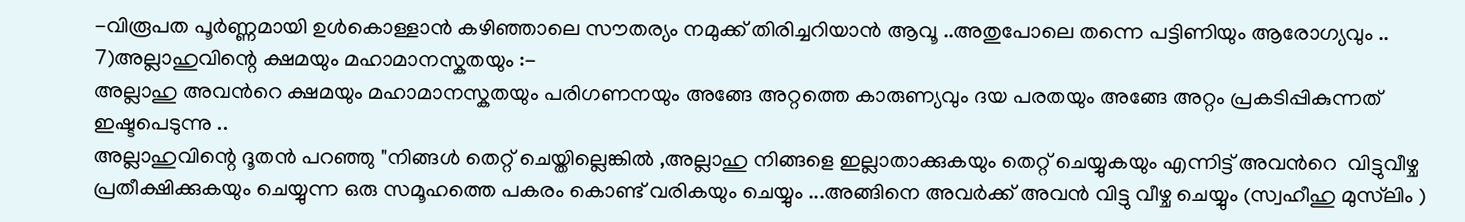-വിരൂപത പൂര്‍ണ്ണമായി ഉള്‍കൊള്ളാന്‍ കഴിഞ്ഞാലെ സൗതര്യം നമുക്ക് തിരിച്ചറിയാന്‍ ആവൂ ..അതുപോലെ തന്നെ പട്ടിണിയും ആരോഗ്യവും ..
7)അല്ലാഹുവിന്റെ ക്ഷമയും മഹാമാനസ്കതയും :-
അല്ലാഹു അവന്‍റെ ക്ഷമയും മഹാമാനസ്കതയും പരിഗണനയും അങ്ങേ അറ്റത്തെ കാരുണ്യവും ദയ പരതയും അങ്ങേ അറ്റം പ്രകടിപ്പികുന്നത് ഇഷ്ടപെടുന്നു ..
അല്ലാഹുവിന്റെ ദൂതന്‍ പറഞ്ഞു "നിങ്ങള്‍ തെറ്റ് ചെയ്തില്ലെങ്കില്‍ ,അല്ലാഹു നിങ്ങളെ ഇല്ലാതാക്കുകയും തെറ്റ് ചെയ്യുകയും എന്നിട്ട് അവന്‍റെ  വിട്ടുവീഴ്ച പ്രതീക്ഷിക്കുകയും ചെയ്യുന്ന ഒരു സമൂഹത്തെ പകരം കൊണ്ട് വരികയും ചെയ്യും ...അങ്ങിനെ അവര്‍ക്ക് അവന്‍ വിട്ടു വീഴ്ച ചെയ്യും (സ്വഹീഹു മുസ്‌ലിം )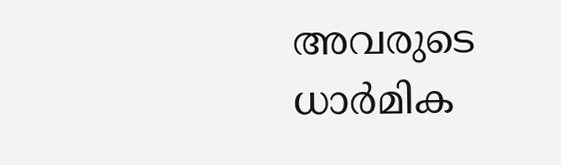അവരുടെ ധാര്‍മിക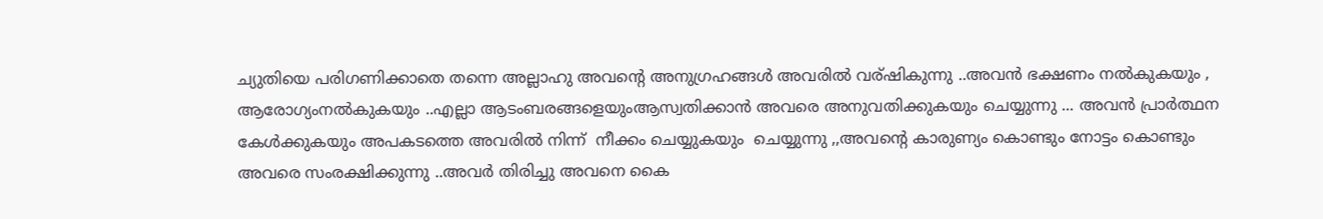ച്യുതിയെ പരിഗണിക്കാതെ തന്നെ അല്ലാഹു അവന്‍റെ അനുഗ്രഹങ്ങള്‍ അവരില്‍ വര്ഷികുന്നു ..അവന്‍ ഭക്ഷണം നല്‍കുകയും ,
ആരോഗ്യംനല്‍കുകയും ..എല്ലാ ആടംബരങ്ങളെയുംആസ്വതിക്കാന്‍ അവരെ അനുവതിക്കുകയും ചെയ്യുന്നു ... അവന്‍ പ്രാര്‍ത്ഥന കേള്‍ക്കുകയും അപകടത്തെ അവരില്‍ നിന്ന്  നീക്കം ചെയ്യുകയും  ചെയ്യുന്നു ,,അവന്‍റെ കാരുണ്യം കൊണ്ടും നോട്ടം കൊണ്ടും അവരെ സംരക്ഷിക്കുന്നു ..അവര്‍ തിരിച്ചു അവനെ കൈ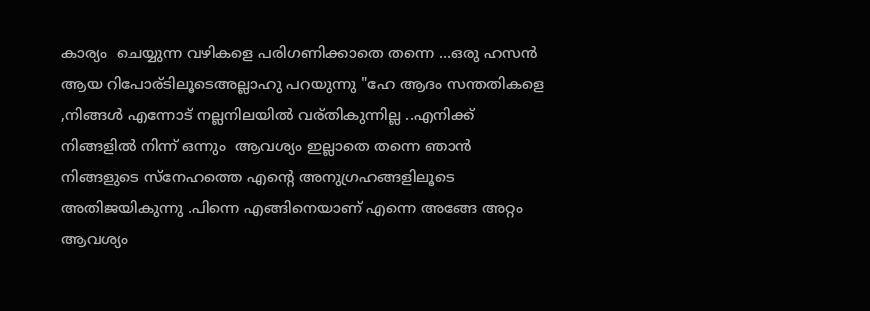കാര്യം  ചെയ്യുന്ന വഴികളെ പരിഗണിക്കാതെ തന്നെ ...ഒരു ഹസന്‍ ആയ റിപോര്ടിലൂടെഅല്ലാഹു പറയുന്നു "ഹേ ആദം സന്തതികളെ ,നിങ്ങള്‍ എന്നോട് നല്ലനിലയില്‍ വര്തികുന്നില്ല ..എനിക്ക് നിങ്ങളില്‍ നിന്ന് ഒന്നും  ആവശ്യം ഇല്ലാതെ തന്നെ ഞാന്‍ നിങ്ങളുടെ സ്നേഹത്തെ എന്‍റെ അനുഗ്രഹങ്ങളിലൂടെ അതിജയികുന്നു .പിന്നെ എങ്ങിനെയാണ് എന്നെ അങ്ങേ അറ്റം ആവശ്യം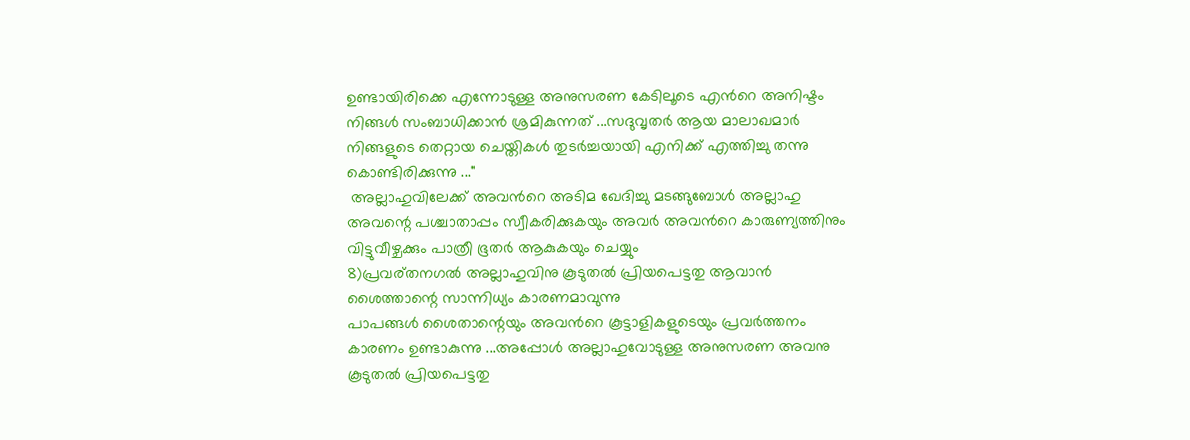ഉണ്ടായിരിക്കെ എന്നോടുള്ള അനുസരണ കേടിലൂടെ എന്‍റെ അനിഷ്ടം നിങ്ങള്‍ സംബാധിക്കാന്‍ ശ്രമികുന്നത് ...സദുവൃതര്‍ ആയ മാലാഖമാര്‍ നിങ്ങളുടെ തെറ്റായ ചെയ്തികള്‍ തുടര്‍ച്ചയായി എനിക്ക് എത്തിച്ചു തന്നു കൊണ്ടിരിക്കുന്നു ..."
 അല്ലാഹുവിലേക്ക് അവന്‍റെ അടിമ ഖേദിച്ചു മടങ്ങുബോള്‍ അല്ലാഹു അവന്റെ പശ്ചാതാപ്പം സ്വീകരിക്കുകയും അവര്‍ അവന്‍റെ കാരുണ്യത്തിനും വിട്ടുവീഴ്ചക്കും പാത്രീ ഭൂതര്‍ ആകുകയും ചെയ്യും
8)പ്രവര്തനഗല്‍ അല്ലാഹുവിനു കൂടുതല്‍ പ്രിയപെട്ടതു ആവാന്‍ ശൈത്താന്റെ സാന്നിധ്യം കാരണമാവുന്നു
പാപങ്ങള്‍ ശൈതാന്റെയും അവന്‍റെ കൂട്ടാളികളുടെയും പ്രവര്‍ത്തനം കാരണം ഉണ്ടാകുന്നു ...അപ്പോള്‍ അല്ലാഹുവോടുള്ള അനുസരണ അവനു കൂടുതല്‍ പ്രിയപെട്ടതു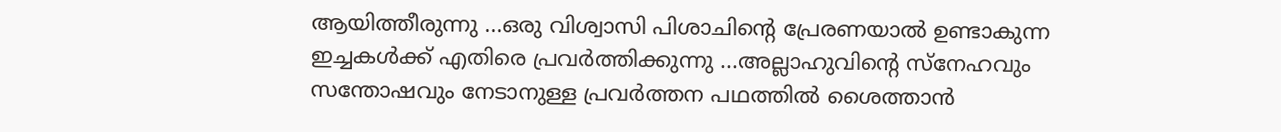ആയിത്തീരുന്നു ...ഒരു വിശ്വാസി പിശാചിന്റെ പ്രേരണയാല്‍ ഉണ്ടാകുന്ന ഇച്ചകള്‍ക്ക് എതിരെ പ്രവര്‍ത്തിക്കുന്നു ...അല്ലാഹുവിന്റെ സ്നേഹവും സന്തോഷവും നേടാനുള്ള പ്രവര്‍ത്തന പഥത്തില്‍ ശൈത്താന്‍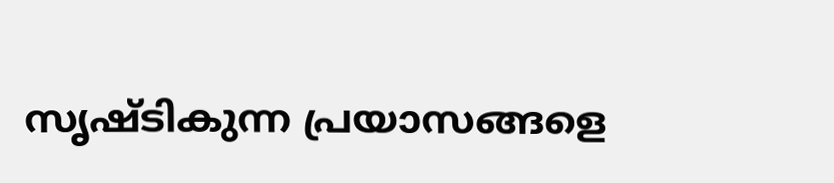സൃഷ്ടികുന്ന പ്രയാസങ്ങളെ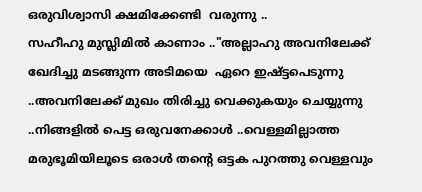ഒരുവിശ്വാസി ക്ഷമിക്കേണ്ടി  വരുന്നു ..
സഹീഹു മുസ്ലിമില്‍ കാണാം .."അല്ലാഹു അവനിലേക്ക്‌ ഖേദിച്ചു മടങ്ങുന്ന അടിമയെ  ഏറെ ഇഷ്ട്ടപെടുന്നു ..അവനിലേക്ക്‌ മുഖം തിരിച്ചു വെക്കുകയും ചെയ്യുന്നു ..നിങ്ങളില്‍ പെട്ട ഒരുവനേക്കാള്‍ ..വെള്ളമില്ലാത്ത മരുഭൂമിയിലൂടെ ഒരാള്‍ തന്‍റെ ഒട്ടക പുറത്തു വെള്ളവും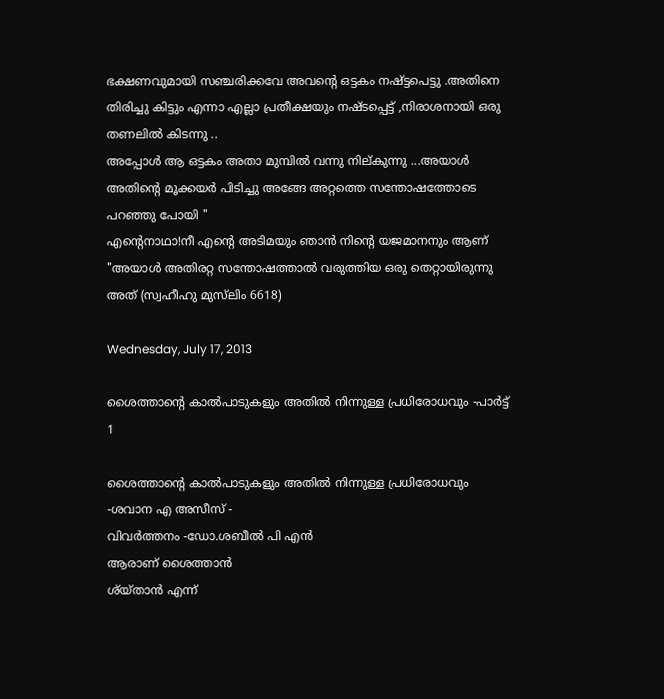ഭക്ഷണവുമായി സഞ്ചരിക്കവേ അവന്‍റെ ഒട്ടകം നഷ്ട്ടപെട്ടു .അതിനെ തിരിച്ചു കിട്ടും എന്നാ എല്ലാ പ്രതീക്ഷയും നഷ്ടപ്പെട്ട് ,നിരാശനായി ഒരു തണലില്‍ കിടന്നു ..
അപ്പോള്‍ ആ ഒട്ടകം അതാ മുമ്പില്‍ വന്നു നില്കുന്നു ...അയാള്‍ അതിന്‍റെ മൂക്കയര്‍ പിടിച്ചു അങ്ങേ അറ്റത്തെ സന്തോഷത്തോടെ പറഞ്ഞു പോയി "
എന്‍റെനാഥാ!നീ എന്‍റെ അടിമയും ഞാന്‍ നിന്‍റെ യജമാനനും ആണ് "അയാള്‍ അതിരറ്റ സന്തോഷത്താല്‍ വരുത്തിയ ഒരു തെറ്റായിരുന്നു അത് (സ്വഹീഹു മുസ്‌ലിം 6618)

Wednesday, July 17, 2013

ശൈത്താന്റെ കാല്‍പാടുകളും അതില്‍ നിന്നുള്ള പ്രധിരോധവും -പാര്‍ട്ട്‌ 1

ശൈത്താന്റെ കാല്‍പാടുകളും അതില്‍ നിന്നുള്ള പ്രധിരോധവും
-ശവാന എ അസീസ്‌ -
വിവര്‍ത്തനം -ഡോ.ശബീല്‍ പി എന്‍
ആരാണ് ശൈത്താന്‍
ശ്യ്താന്‍ എന്ന്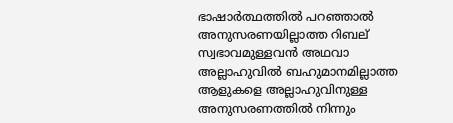ഭാഷാര്‍ത്ഥത്തില്‍ പറഞ്ഞാല്‍ അനുസരണയില്ലാത്ത റിബല്
സ്വഭാവമുള്ളവന്‍ അഥവാ അല്ലാഹുവില്‍ ബഹുമാനമില്ലാത്ത ആളുകളെ അല്ലാഹുവിനുള്ള അനുസരണത്തില്‍ നിന്നും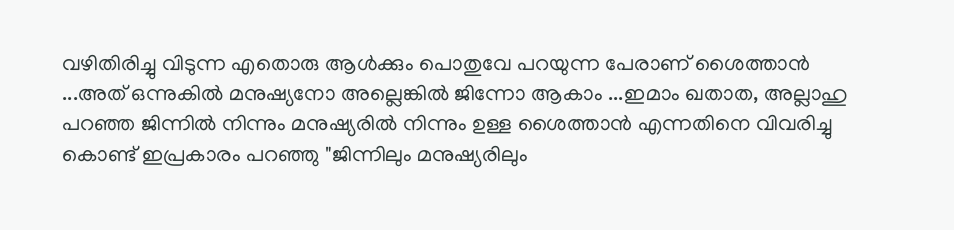വഴിതിരിച്ചു വിടുന്ന എതൊരു ആള്‍ക്കും പൊതുവേ പറയുന്ന പേരാണ് ശൈത്താന്‍ ...അത് ഒന്നുകില്‍ മനുഷ്യനോ അല്ലെങ്കില്‍ ജിന്നോ ആകാം ...ഇമാം ഖതാത, അല്ലാഹു പറഞ്ഞ ജിന്നില്‍ നിന്നും മനുഷ്യരില്‍ നിന്നും ഉള്ള ശൈത്താന്‍ എന്നതിനെ വിവരിച്ചു കൊണ്ട് ഇപ്രകാരം പറഞ്ഞു "ജിന്നിലും മനുഷ്യരിലും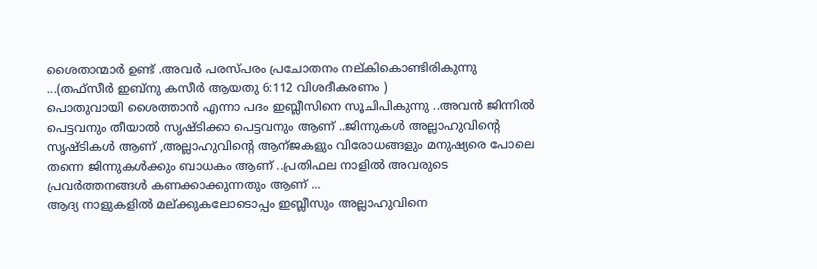ശൈതാന്മാര്‍ ഉണ്ട് .അവര്‍ പരസ്പരം പ്രചോതനം നല്കികൊണ്ടിരികുന്നു ...(തഫ്സീര്‍ ഇബ്നു കസീര്‍ ആയതു 6:112 വിശദീകരണം )
പൊതുവായി ശൈത്താന്‍ എന്നാ പദം ഇബ്ലീസിനെ സൂചിപികുന്നു ..അവന്‍ ജിന്നില്‍ പെട്ടവനും തീയാല്‍ സൃഷ്ടിക്കാ പെട്ടവനും ആണ് ..ജിന്നുകള്‍ അല്ലാഹുവിന്റെ സൃഷ്ടികള്‍ ആണ് ,അല്ലാഹുവിന്‍റെ ആന്ജകളും വിരോധങ്ങളും മനുഷ്യരെ പോലെ തന്നെ ജിന്നുകള്‍ക്കും ബാധകം ആണ് ..പ്രതിഫല നാളില്‍ അവരുടെ പ്രവര്‍ത്തനങ്ങള്‍ കണക്കാക്കുന്നതും ആണ് ...
ആദ്യ നാളുകളില്‍ മല്ക്കുകലോടൊപ്പം ഇബ്ലീസും അല്ലാഹുവിനെ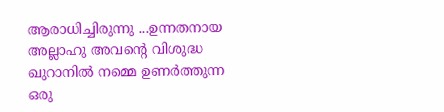ആരാധിച്ചിരുന്നു ...ഉന്നതനായ അല്ലാഹു അവന്‍റെ വിശുദ്ധ ഖുറാനില്‍ നമ്മെ ഉണര്‍ത്തുന്ന ഒരു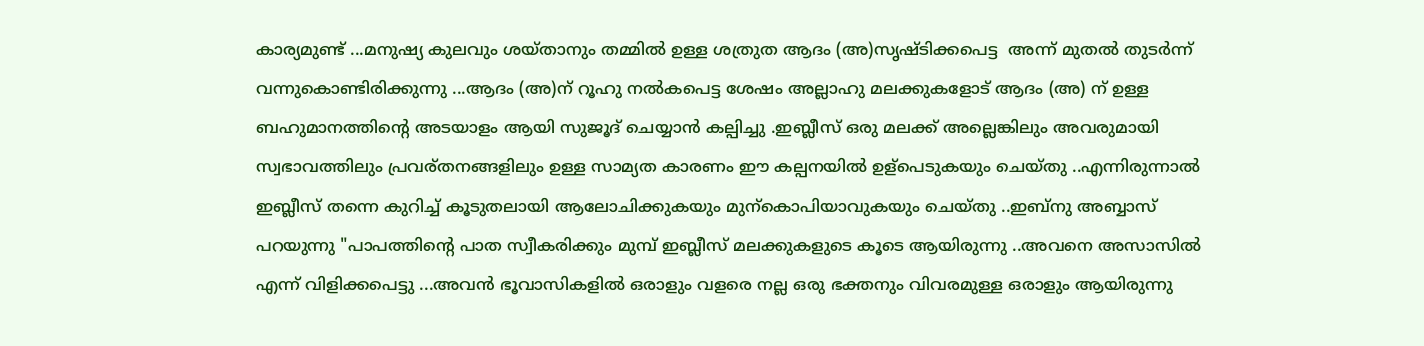കാര്യമുണ്ട് ...മനുഷ്യ കുലവും ശയ്താനും തമ്മില്‍ ഉള്ള ശത്രുത ആദം (അ)സൃഷ്ടിക്കപെട്ട  അന്ന് മുതല്‍ തുടര്‍ന്ന് വന്നുകൊണ്ടിരിക്കുന്നു ...ആദം (അ)ന് റൂഹു നല്‍കപെട്ട ശേഷം അല്ലാഹു മലക്കുകളോട് ആദം (അ) ന് ഉള്ള ബഹുമാനത്തിന്റെ അടയാളം ആയി സുജൂദ് ചെയ്യാന്‍ കല്പിച്ചു .ഇബ്ലീസ്‌ ഒരു മലക്ക് അല്ലെങ്കിലും അവരുമായി സ്വഭാവത്തിലും പ്രവര്തനങ്ങളിലും ഉള്ള സാമ്യത കാരണം ഈ കല്പനയില്‍ ഉള്പെടുകയും ചെയ്തു ..എന്നിരുന്നാല്‍ ഇബ്ലീസ്‌ തന്നെ കുറിച്ച് കൂടുതലായി ആലോചിക്കുകയും മുന്കൊപിയാവുകയും ചെയ്തു ..ഇബ്നു അബ്ബാസ് പറയുന്നു "പാപത്തിന്റെ പാത സ്വീകരിക്കും മുമ്പ് ഇബ്ലീസ്‌ മലക്കുകളുടെ കൂടെ ആയിരുന്നു ..അവനെ അസാസില്‍ എന്ന് വിളിക്കപെട്ടു ...അവന്‍ ഭൂവാസികളില്‍ ഒരാളും വളരെ നല്ല ഒരു ഭക്തനും വിവരമുള്ള ഒരാളും ആയിരുന്നു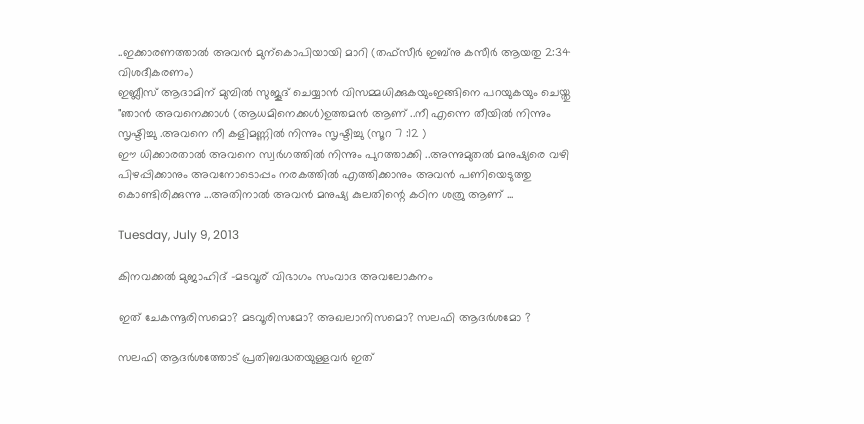..ഇക്കാരണത്താല്‍ അവന്‍ മുന്കൊപിയായി മാറി (തഫ്സീര്‍ ഇബ്നു കസീര്‍ ആയതു 2:34 വിശദീകരണം)
ഇബ്ലീസ്‌ ആദാമിന് മുമ്പില്‍ സുജൂദ് ചെയ്യാന്‍ വിസമ്മധിക്കുകയുംഇങ്ങിനെ പറയുകയും ചെയ്തു "ഞാന്‍ അവനെക്കാള്‍ (ആധമിനെക്കള്‍)ഉത്തമന്‍ ആണ് ..നീ എന്നെ തീയില്‍ നിന്നും സൃഷ്ടിച്ചു .അവനെ നീ കളിമണ്ണില്‍ നിന്നും സൃഷ്ടിച്ചു (സൂറ 7 :12 )
ഈ ധിക്കാരതാല്‍ അവനെ സ്വര്‍ഗത്തില്‍ നിന്നും പുറത്താക്കി ..അന്നുമുതല്‍ മനുഷ്യരെ വഴി പിഴപ്പിക്കാനും അവനോടൊപ്പം നരകത്തില്‍ എത്തിക്കാനും അവന്‍ പണിയെടുത്തു കൊണ്ടിരിക്കുന്നു ...അതിനാല്‍ അവന്‍ മനുഷ്യ കുലതിന്റെ കഠിന ശത്രു ആണ് ...

Tuesday, July 9, 2013

കിനവക്കൽ മുജാഹിദ് -മടവൂര് വിഭാഗം സംവാദ അവലോകനം

ഇത് ചേകന്നൂരിസമൊ? മടവൂരിസമോ? അഖലാനിസമൊ? സലഫി ആദർശമോ ?

സലഫി ആദർശത്തോട് പ്രതിബദ്ധതയുള്ളവർ ഇത്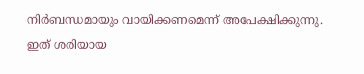നിർബന്ധമായും വായിക്കണമെന്ന് അപേക്ഷിക്കുന്നു.
ഇത് ശരിയായ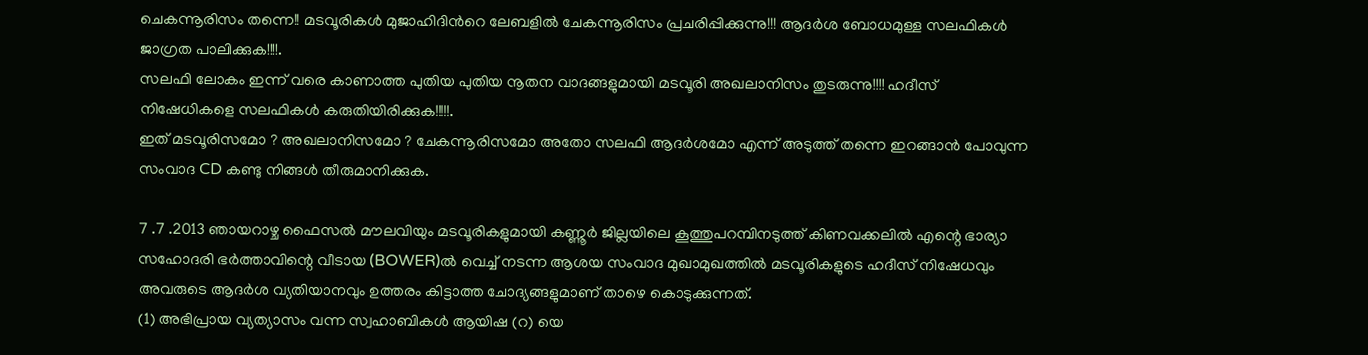ചെകന്നൂരിസം തന്നെ!! മടവൂരികൾ മുജാഹിദിൻറെ ലേബളിൽ ചേകന്നൂരിസം പ്രചരിപ്പിക്കുന്നു!!! ആദർശ ബോധമുള്ള സലഫികൾ ജാഗ്രത പാലിക്കുക!!!!.
സലഫി ലോകം ഇന്ന് വരെ കാണാത്ത പുതിയ പുതിയ നൂതന വാദങ്ങളുമായി മടവൂരി അഖലാനിസം തുടരുന്നു!!!! ഹദീസ് നിഷേധികളെ സലഫികൾ കരുതിയിരിക്കുക!!!!!.
ഇത് മടവൂരിസമോ ? അഖലാനിസമോ ? ചേകന്നൂരിസമോ അതോ സലഫി ആദർശമോ എന്ന് അടുത്ത് തന്നെ ഇറങ്ങാൻ പോവുന്ന സംവാദ CD കണ്ടു നിങ്ങൾ തീരുമാനിക്കുക.

7 .7 .2013 ഞായറാഴ്ച ഫൈസൽ മൗലവിയും മടവൂരികളുമായി കണ്ണൂർ ജില്ലയിലെ കൂത്തുപറമ്പിനടുത്ത് കിണവക്കലിൽ എന്റെ ഭാര്യാ സഹോദരി ഭർത്താവിന്റെ വീടായ (BOWER)ൽ വെച്ച് നടന്ന ആശയ സംവാദ മുഖാമുഖത്തിൽ മടവൂരികളുടെ ഹദീസ് നിഷേധവും അവരുടെ ആദർശ വ്യതിയാനവും ഉത്തരം കിട്ടാത്ത ചോദ്യങ്ങളുമാണ്‌ താഴെ കൊടുക്കുന്നത്.
(1) അഭിപ്രായ വ്യത്യാസം വന്ന സ്വഹാബികൾ ആയിഷ (റ) യെ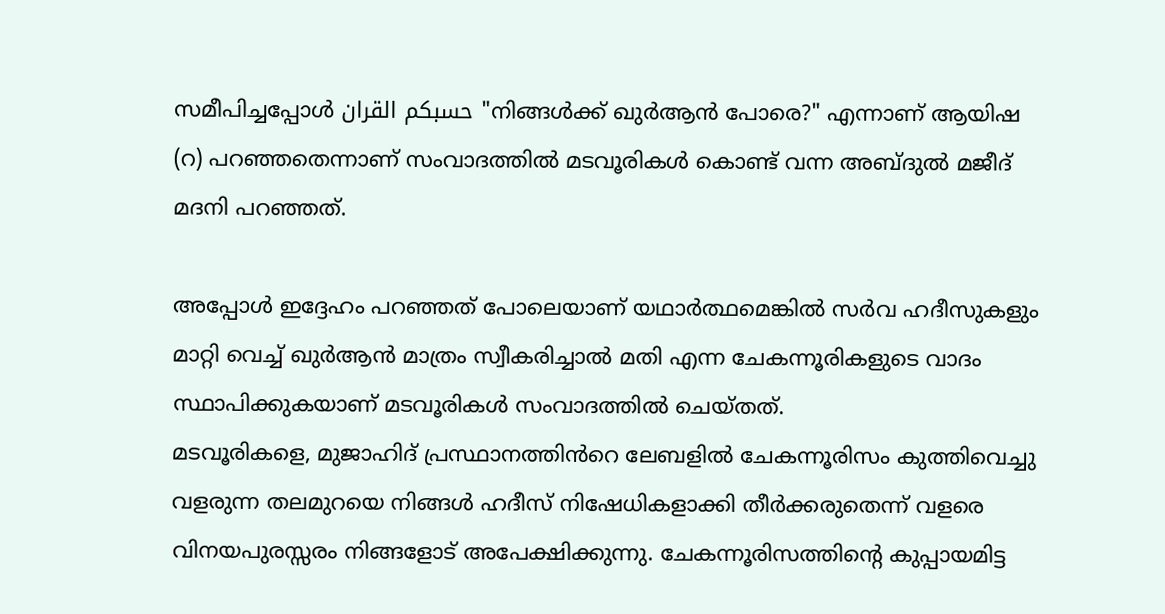സമീപിച്ചപ്പോൾ حسبكم القران "നിങ്ങൾക്ക് ഖുർആൻ പോരെ?" എന്നാണ് ആയിഷ (റ) പറഞ്ഞതെന്നാണ് സംവാദത്തിൽ മടവൂരികൾ കൊണ്ട് വന്ന അബ്ദുൽ മജീദ്‌ മദനി പറഞ്ഞത്.

അപ്പോൾ ഇദ്ദേഹം പറഞ്ഞത് പോലെയാണ് യഥാർത്ഥമെങ്കിൽ സർവ ഹദീസുകളും മാറ്റി വെച്ച് ഖുർആൻ മാത്രം സ്വീകരിച്ചാൽ മതി എന്ന ചേകന്നൂരികളുടെ വാദം സ്ഥാപിക്കുകയാണ് മടവൂരികൾ സംവാദത്തിൽ ചെയ്തത്.
മടവൂരികളെ, മുജാഹിദ് പ്രസ്ഥാനത്തിൻറെ ലേബളിൽ ചേകന്നൂരിസം കുത്തിവെച്ചു വളരുന്ന തലമുറയെ നിങ്ങൾ ഹദീസ് നിഷേധികളാക്കി തീർക്കരുതെന്ന് വളരെ വിനയപുരസ്സരം നിങ്ങളോട് അപേക്ഷിക്കുന്നു. ചേകന്നൂരിസത്തിന്റെ കുപ്പായമിട്ട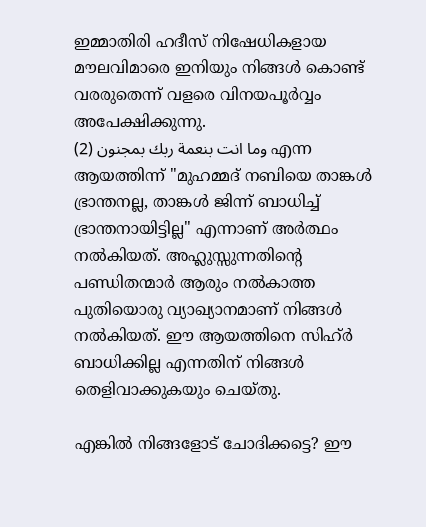ഇമ്മാതിരി ഹദീസ് നിഷേധികളായ മൗലവിമാരെ ഇനിയും നിങ്ങൾ കൊണ്ട് വരരുതെന്ന് വളരെ വിനയപൂർവ്വം അപേക്ഷിക്കുന്നു.
(2) وما انت بنعمة ربك بمجنون എന്ന ആയത്തിന്ന് "മുഹമ്മദ്‌ നബിയെ താങ്കൾ ഭ്രാന്തനല്ല, താങ്കൾ ജിന്ന് ബാധിച്ച് ഭ്രാന്തനായിട്ടില്ല" എന്നാണ് അർത്ഥം നൽകിയത്. അഹ്ലുസ്സുന്നതിന്റെ പണ്ഡിതന്മാർ ആരും നൽകാത്ത പുതിയൊരു വ്യാഖ്യാനമാണ് നിങ്ങൾ നൽകിയത്. ഈ ആയത്തിനെ സിഹ്ർ ബാധിക്കില്ല എന്നതിന് നിങ്ങൾ തെളിവാക്കുകയും ചെയ്തു.

എങ്കിൽ നിങ്ങളോട് ചോദിക്കട്ടെ? ഈ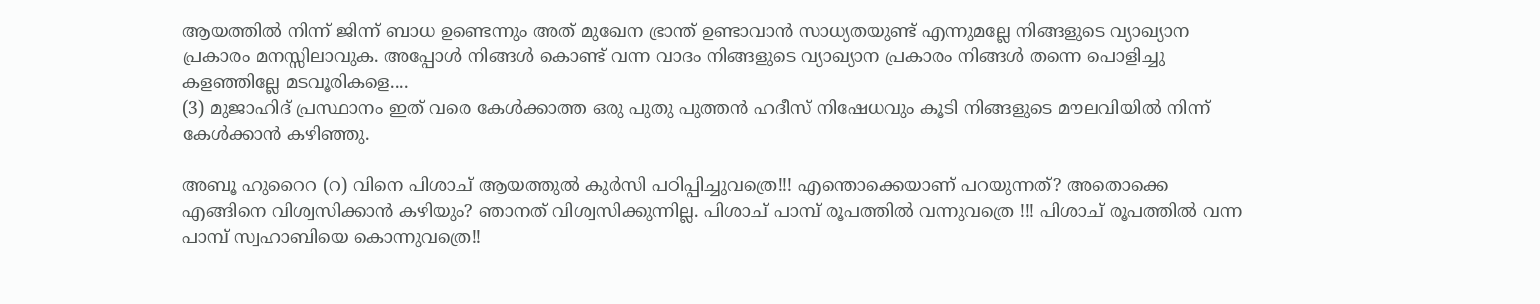ആയത്തിൽ നിന്ന് ജിന്ന് ബാധ ഉണ്ടെന്നും അത് മുഖേന ഭ്രാന്ത് ഉണ്ടാവാൻ സാധ്യതയുണ്ട് എന്നുമല്ലേ നിങ്ങളുടെ വ്യാഖ്യാന പ്രകാരം മനസ്സിലാവുക. അപ്പോൾ നിങ്ങൾ കൊണ്ട് വന്ന വാദം നിങ്ങളുടെ വ്യാഖ്യാന പ്രകാരം നിങ്ങൾ തന്നെ പൊളിച്ചു കളഞ്ഞില്ലേ മടവൂരികളെ....
(3) മുജാഹിദ് പ്രസ്ഥാനം ഇത് വരെ കേൾക്കാത്ത ഒരു പുതു പുത്തൻ ഹദീസ് നിഷേധവും കൂടി നിങ്ങളുടെ മൗലവിയിൽ നിന്ന് കേൾക്കാൻ കഴിഞ്ഞു.

അബൂ ഹുറൈറ (റ) വിനെ പിശാച് ആയത്തുൽ കുർസി പഠിപ്പിച്ചുവത്രെ!!! എന്തൊക്കെയാണ് പറയുന്നത്? അതൊക്കെ എങ്ങിനെ വിശ്വസിക്കാൻ കഴിയും? ഞാനത് വിശ്വസിക്കുന്നില്ല. പിശാച് പാമ്പ് രൂപത്തിൽ വന്നുവത്രെ !!! പിശാച് രൂപത്തിൽ വന്ന പാമ്പ് സ്വഹാബിയെ കൊന്നുവത്രെ!!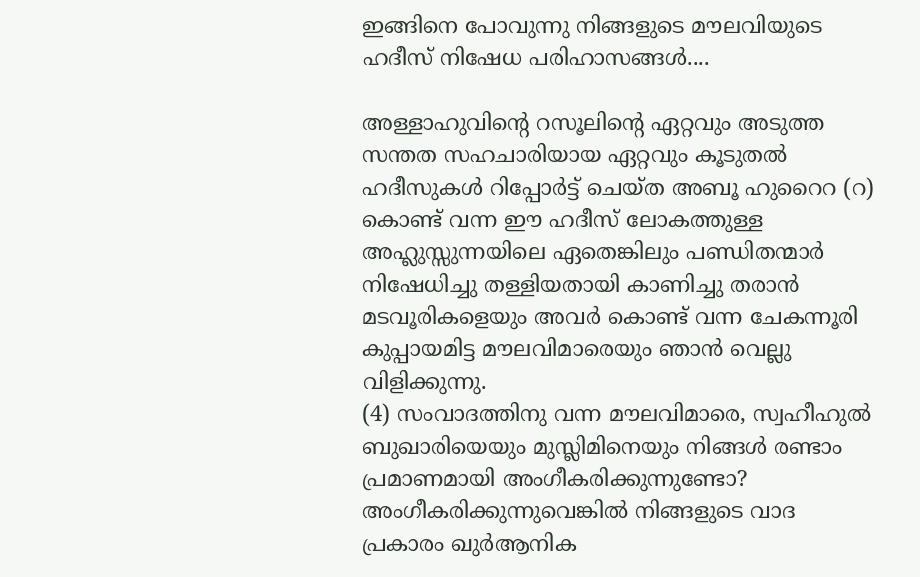ഇങ്ങിനെ പോവുന്നു നിങ്ങളുടെ മൗലവിയുടെ ഹദീസ് നിഷേധ പരിഹാസങ്ങൾ....

അള്ളാഹുവിന്റെ റസൂലിന്റെ ഏറ്റവും അടുത്ത സന്തത സഹചാരിയായ ഏറ്റവും കൂടുതൽ ഹദീസുകൾ റിപ്പോർട്ട് ചെയ്ത അബൂ ഹുറൈറ (റ) കൊണ്ട് വന്ന ഈ ഹദീസ് ലോകത്തുള്ള അഹ്ലുസ്സുന്നയിലെ ഏതെങ്കിലും പണ്ഡിതന്മാർ നിഷേധിച്ചു തള്ളിയതായി കാണിച്ചു തരാൻ മടവൂരികളെയും അവർ കൊണ്ട് വന്ന ചേകന്നൂരി കുപ്പായമിട്ട മൗലവിമാരെയും ഞാൻ വെല്ലു വിളിക്കുന്നു.
(4) സംവാദത്തിനു വന്ന മൗലവിമാരെ, സ്വഹീഹുൽ ബുഖാരിയെയും മുസ്ലിമിനെയും നിങ്ങൾ രണ്ടാം പ്രമാണമായി അംഗീകരിക്കുന്നുണ്ടോ? അംഗീകരിക്കുന്നുവെങ്കിൽ നിങ്ങളുടെ വാദ പ്രകാരം ഖുർആനിക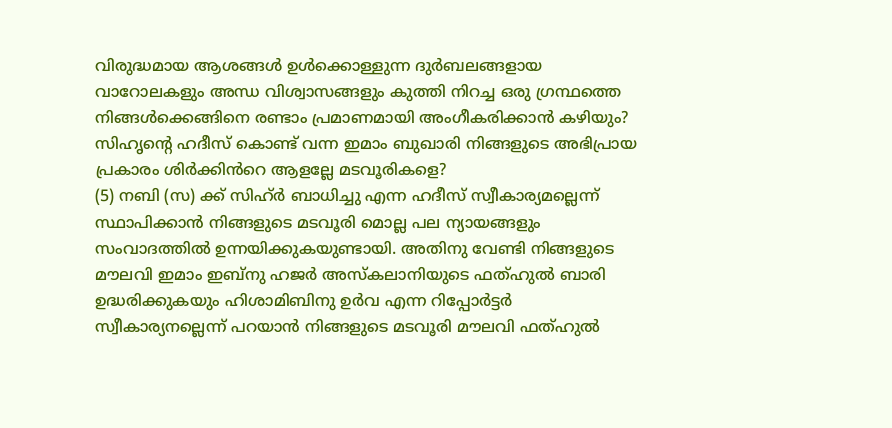വിരുദ്ധമായ ആശങ്ങൾ ഉൾക്കൊള്ളുന്ന ദുർബലങ്ങളായ വാറോലകളും അന്ധ വിശ്വാസങ്ങളും കുത്തി നിറച്ച ഒരു ഗ്രന്ഥത്തെ നിങ്ങൾക്കെങ്ങിനെ രണ്ടാം പ്രമാണമായി അംഗീകരിക്കാൻ കഴിയും? സിഹൃന്റെ ഹദീസ് കൊണ്ട് വന്ന ഇമാം ബുഖാരി നിങ്ങളുടെ അഭിപ്രായ പ്രകാരം ശിർക്കിൻറെ ആളല്ലേ മടവൂരികളെ?
(5) നബി (സ) ക്ക് സിഹ്ർ ബാധിച്ചു എന്ന ഹദീസ് സ്വീകാര്യമല്ലെന്ന് സ്ഥാപിക്കാൻ നിങ്ങളുടെ മടവൂരി മൊല്ല പല ന്യായങ്ങളും സംവാദത്തിൽ ഉന്നയിക്കുകയുണ്ടായി. അതിനു വേണ്ടി നിങ്ങളുടെ മൗലവി ഇമാം ഇബ്നു ഹജർ അസ്കലാനിയുടെ ഫത്ഹുൽ ബാരി ഉദ്ധരിക്കുകയും ഹിശാമിബിനു ഉർവ എന്ന റിപ്പോർട്ടർ സ്വീകാര്യനല്ലെന്ന് പറയാൻ നിങ്ങളുടെ മടവൂരി മൗലവി ഫത്ഹുൽ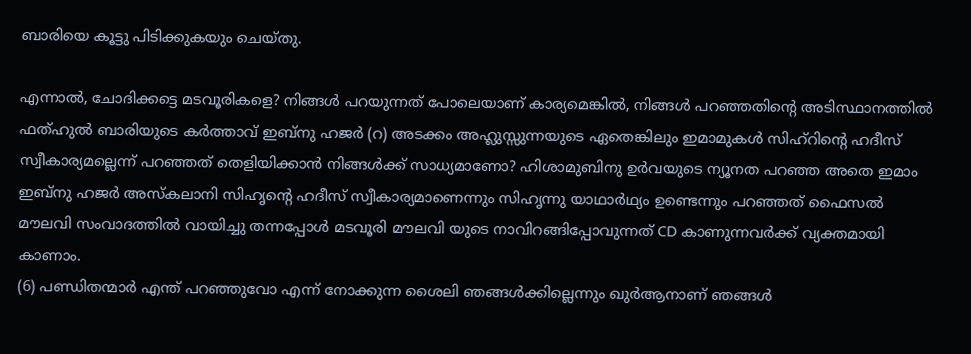ബാരിയെ കൂട്ടു പിടിക്കുകയും ചെയ്തു.

എന്നാൽ, ചോദിക്കട്ടെ മടവൂരികളെ? നിങ്ങൾ പറയുന്നത്‌ പോലെയാണ് കാര്യമെങ്കിൽ, നിങ്ങൾ പറഞ്ഞതിന്റെ അടിസ്ഥാനത്തിൽ ഫത്ഹുൽ ബാരിയുടെ കർത്താവ് ഇബ്നു ഹജർ (റ) അടക്കം അഹ്ലുസ്സുന്നയുടെ ഏതെങ്കിലും ഇമാമുകൾ സിഹ്റിന്റെ ഹദീസ് സ്വീകാര്യമല്ലെന്ന് പറഞ്ഞത് തെളിയിക്കാൻ നിങ്ങൾക്ക് സാധ്യമാണോ? ഹിശാമുബിനു ഉർവയുടെ ന്യൂനത പറഞ്ഞ അതെ ഇമാം ഇബ്നു ഹജർ അസ്കലാനി സിഹൃന്റെ ഹദീസ് സ്വീകാര്യമാണെന്നും സിഹൃന്നു യാഥാർഥ്യം ഉണ്ടെന്നും പറഞ്ഞത് ഫൈസൽ മൗലവി സംവാദത്തിൽ വായിച്ചു തന്നപ്പോൾ മടവൂരി മൗലവി യുടെ നാവിറങ്ങിപ്പോവുന്നത് CD കാണുന്നവർക്ക് വ്യക്തമായി കാണാം.
(6) പണ്ഡിതന്മാർ എന്ത് പറഞ്ഞുവോ എന്ന് നോക്കുന്ന ശൈലി ഞങ്ങൾക്കില്ലെന്നും ഖുർആനാണ് ഞങ്ങൾ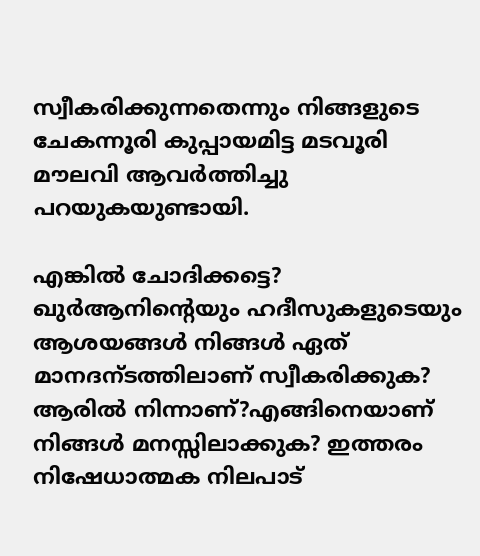സ്വീകരിക്കുന്നതെന്നും നിങ്ങളുടെ ചേകന്നൂരി കുപ്പായമിട്ട മടവൂരി മൗലവി ആവർത്തിച്ചു പറയുകയുണ്ടായി.

എങ്കിൽ ചോദിക്കട്ടെ? ഖുർആനിന്റെയും ഹദീസുകളുടെയും ആശയങ്ങൾ നിങ്ങൾ ഏത് മാനദന്ടത്തിലാണ് സ്വീകരിക്കുക? ആരിൽ നിന്നാണ്?എങ്ങിനെയാണ് നിങ്ങൾ മനസ്സിലാക്കുക? ഇത്തരം നിഷേധാത്മക നിലപാട്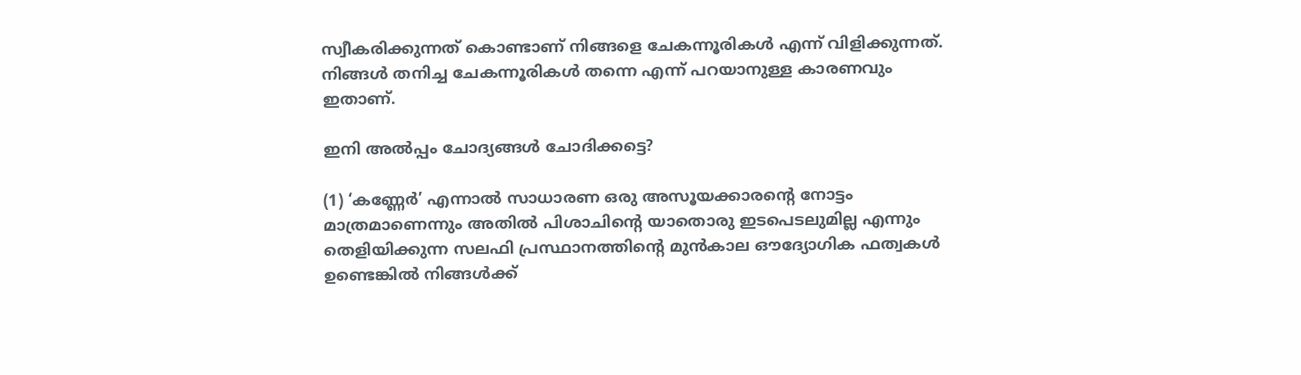സ്വീകരിക്കുന്നത് കൊണ്ടാണ് നിങ്ങളെ ചേകന്നൂരികൾ എന്ന് വിളിക്കുന്നത്. നിങ്ങൾ തനിച്ച ചേകന്നൂരികൾ തന്നെ എന്ന് പറയാനുള്ള കാരണവും ഇതാണ്.

ഇനി അൽപ്പം ചോദ്യങ്ങൾ ചോദിക്കട്ടെ?

(1) ‘കണ്ണേർ’ എന്നാൽ സാധാരണ ഒരു അസൂയക്കാരന്റെ നോട്ടം മാത്രമാണെന്നും അതിൽ പിശാചിന്റെ യാതൊരു ഇടപെടലുമില്ല എന്നും തെളിയിക്കുന്ന സലഫി പ്രസ്ഥാനത്തിന്റെ മുൻകാല ഔദ്യോഗിക ഫത്വകൾ ഉണ്ടെങ്കിൽ നിങ്ങൾക്ക്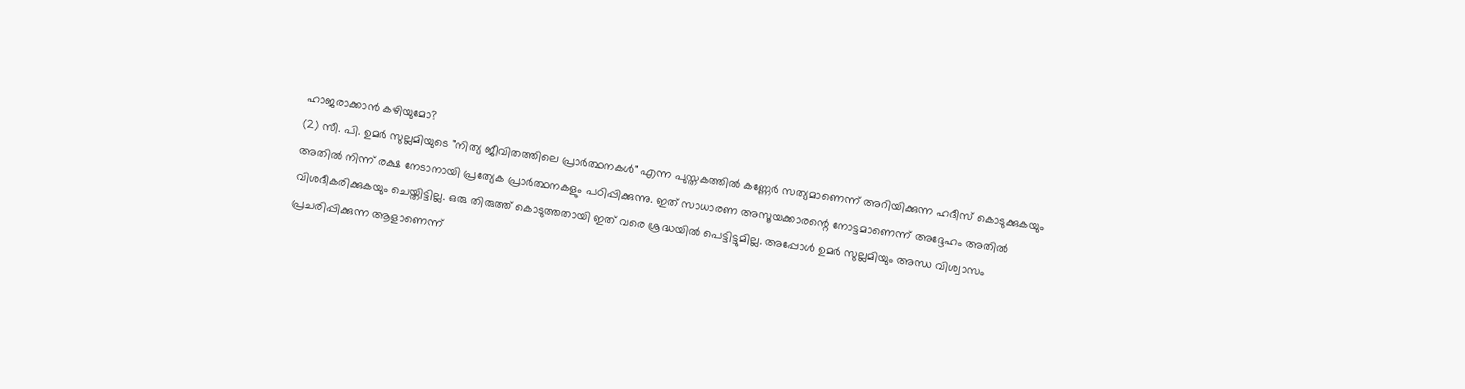ഹാജരാക്കാൻ കഴിയുമോ?
(2) സീ. പി. ഉമർ സുല്ലമിയുടെ "നിത്യ ജീവിതത്തിലെ പ്രാർത്ഥനകൾ" എന്ന പുസ്തകത്തിൽ കണ്ണേർ സത്യമാണെന്ന് അറിയിക്കുന്ന ഹദീസ് കൊടുക്കുകയും അതിൽ നിന്ന് രക്ഷ നേടാനായി പ്രത്യേക പ്രാർത്ഥനകളും പഠിപ്പിക്കുന്നു. ഇത് സാധാരണ അസൂയക്കാരന്റെ നോട്ടമാണെന്ന് അദ്ദേഹം അതിൽ വിശദീകരിക്കുകയും ചെയ്തിട്ടില്ല. ഒരു തിരുത്ത് കൊടുത്തതായി ഇത് വരെ ശ്രദ്ധയിൽ പെട്ടിട്ടുമില്ല. അപ്പോൾ ഉമർ സുല്ലമിയും അന്ധ വിശ്വാസം പ്രചരിപ്പിക്കുന്ന ആളാണെന്ന്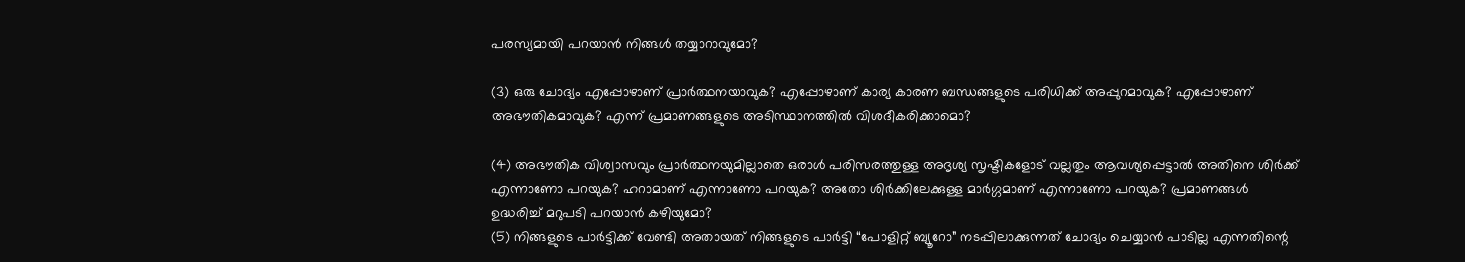പരസ്യമായി പറയാൻ നിങ്ങൾ തയ്യാറാവുമോ?

(3) ഒരു ചോദ്യം എപ്പോഴാണ് പ്രാർത്ഥനയാവുക? എപ്പോഴാണ് കാര്യ കാരണ ബന്ധങ്ങളുടെ പരിധിക്ക് അപ്പുറമാവുക? എപ്പോഴാണ് അഭൗതികമാവുക? എന്ന് പ്രമാണങ്ങളുടെ അടിസ്ഥാനത്തിൽ വിശദീകരിക്കാമൊ?

(4) അഭൗതിക വിശ്വാസവും പ്രാർത്ഥനയുമില്ലാതെ ഒരാൾ പരിസരത്തുള്ള അദൃശ്യ സൃഷ്ടികളോട് വല്ലതും ആവശ്യപ്പെട്ടാൽ അതിനെ ശിർക്ക് എന്നാണോ പറയുക? ഹറാമാണ് എന്നാണോ പറയുക? അതോ ശിർക്കിലേക്കുള്ള മാർഗ്ഗമാണ് എന്നാണോ പറയുക? പ്രമാണങ്ങൾ ഉദ്ധരിച്ച് മറുപടി പറയാൻ കഴിയുമോ?
(5) നിങ്ങളുടെ പാർട്ടിക്ക് വേണ്ടി അതായത് നിങ്ങളുടെ പാർട്ടി “പോളിറ്റ് ബ്യൂറോ” നടപ്പിലാക്കുന്നത് ചോദ്യം ചെയ്യാൻ പാടില്ല എന്നതിന്റെ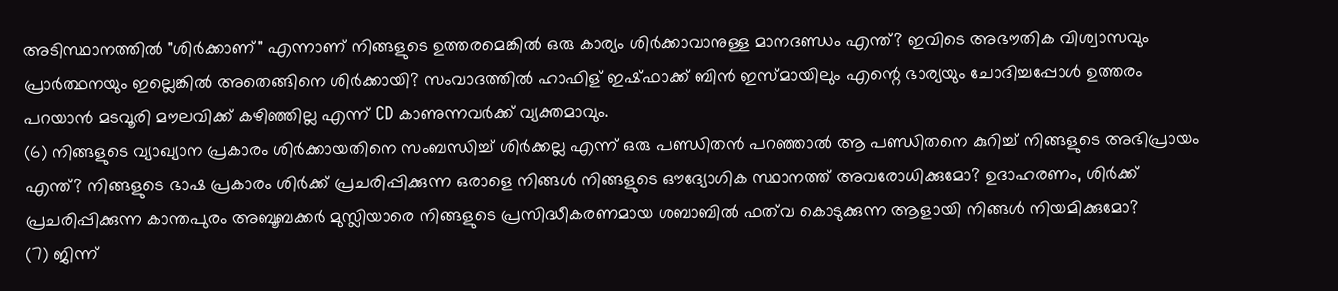അടിസ്ഥാനത്തിൽ "ശിർക്കാണ്‌" എന്നാണ് നിങ്ങളുടെ ഉത്തരമെങ്കിൽ ഒരു കാര്യം ശിർക്കാവാനുള്ള മാനദണ്ഡം എന്ത്? ഇവിടെ അഭൗതിക വിശ്വാസവും പ്രാർത്ഥനയും ഇല്ലെങ്കിൽ അതെങ്ങിനെ ശിർക്കായി? സംവാദത്തിൽ ഹാഫിള് ഇഷ്ഫാക്ക് ബിൻ ഇസ്മായിലും എന്റെ ഭാര്യയും ചോദിച്ചപ്പോൾ ഉത്തരം പറയാൻ മടവൂരി മൗലവിക്ക് കഴിഞ്ഞില്ല എന്ന് CD കാണുന്നവർക്ക് വ്യക്തമാവും.
(6) നിങ്ങളുടെ വ്യാഖ്യാന പ്രകാരം ശിർക്കായതിനെ സംബന്ധിച്ച് ശിർക്കല്ല എന്ന് ഒരു പണ്ഡിതൻ പറഞ്ഞാൽ ആ പണ്ഡിതനെ കുറിച്ച് നിങ്ങളുടെ അഭിപ്രായം എന്ത്? നിങ്ങളുടെ ഭാഷ പ്രകാരം ശിർക്ക് പ്രചരിപ്പിക്കുന്ന ഒരാളെ നിങ്ങൾ നിങ്ങളുടെ ഔദ്യോഗിക സ്ഥാനത്ത് അവരോധിക്കുമോ? ഉദാഹരണം, ശിർക്ക് പ്രചരിപ്പിക്കുന്ന കാന്തപുരം അബൂബക്കർ മുസ്ലിയാരെ നിങ്ങളുടെ പ്രസിദ്ധീകരണമായ ശബാബിൽ ഫത്‌വ കൊടുക്കുന്ന ആളായി നിങ്ങൾ നിയമിക്കുമോ?
(7) ജിന്ന്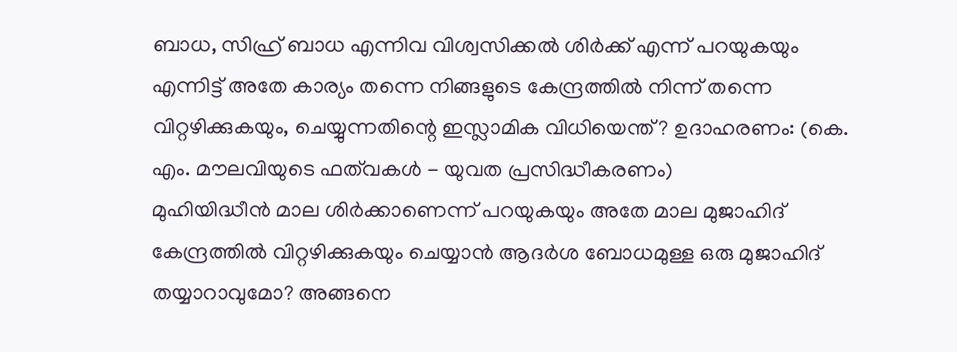ബാധ, സിഹ്ര് ബാധ എന്നിവ വിശ്വസിക്കൽ ശിർക്ക് എന്ന് പറയുകയും എന്നിട്ട് അതേ കാര്യം തന്നെ നിങ്ങളുടെ കേന്ദ്രത്തിൽ നിന്ന് തന്നെ വിറ്റഴിക്കുകയും, ചെയ്യുന്നതിന്റെ ഇസ്ലാമിക വിധിയെന്ത്‌? ഉദാഹരണം: (കെ. എം. മൗലവിയുടെ ഫത്‌വകൾ - യുവത പ്രസിദ്ധീകരണം)
മുഹിയിദ്ധീൻ മാല ശിർക്കാണെന്ന് പറയുകയും അതേ മാല മുജാഹിദ് കേന്ദ്രത്തിൽ വിറ്റഴിക്കുകയും ചെയ്യാൻ ആദർശ ബോധമുള്ള ഒരു മുജാഹിദ് തയ്യാറാവുമോ? അങ്ങനെ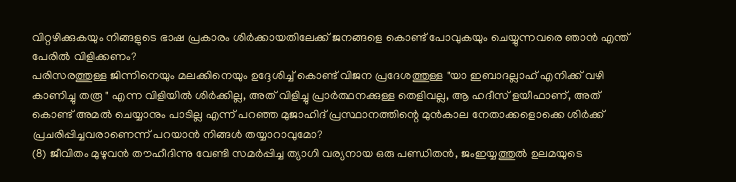വിറ്റഴിക്കുകയും നിങ്ങളുടെ ഭാഷ പ്രകാരം ശിർക്കായതിലേക്ക് ജനങ്ങളെ കൊണ്ട് പോവുകയും ചെയ്യുന്നവരെ ഞാൻ എന്ത് പേരിൽ വിളിക്കണം?
പരിസരത്തുള്ള ജിന്നിനെയും മലക്കിനെയും ഉദ്ദേശിച്ച് കൊണ്ട് വിജന പ്രദേശത്തുള്ള "യാ ഇബാദല്ലാഹ് എനിക്ക് വഴി കാണിച്ചു തരൂ " എന്ന വിളിയിൽ ശിർക്കില്ല, അത് വിളിച്ചു പ്രാർത്ഥനക്കുള്ള തെളിവല്ല, ആ ഹദീസ് ളയീഫാണ്‌, അത് കൊണ്ട് അമൽ ചെയ്യാനും പാടില്ല എന്ന് പറഞ്ഞ മുജാഹിദ് പ്രസ്ഥാനത്തിന്റെ മുൻകാല നേതാക്കളൊക്കെ ശിർക്ക് പ്രചരിപ്പിച്ചവരാണെന്ന് പറയാൻ നിങ്ങൾ തയ്യാറാവുമോ?
(8) ജീവിതം മുഴുവൻ തൗഹീദിന്നു വേണ്ടി സമർപ്പിച്ച ത്യാഗി വര്യനായ ഒരു പണ്ഡിതൻ, ജംഇയ്യത്തുൽ ഉലമയുടെ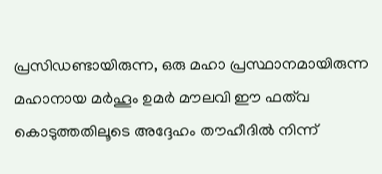പ്രസിഡണ്ടായിരുന്ന, ഒരു മഹാ പ്രസ്ഥാനമായിരുന്ന മഹാനായ മർഹൂം ഉമർ മൗലവി ഈ ഫത്‌വ കൊടുത്തതിലൂടെ അദ്ദേഹം തൗഹീദിൽ നിന്ന്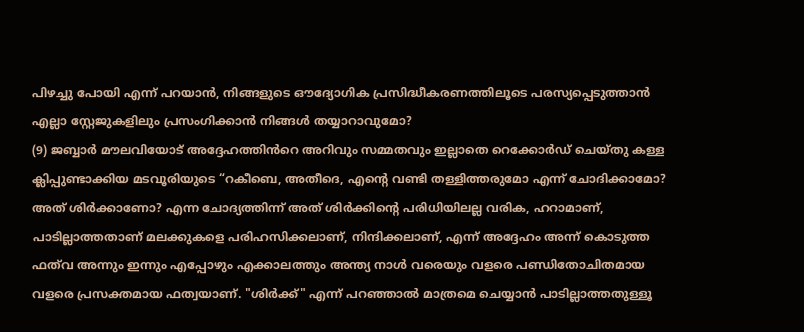പിഴച്ചു പോയി എന്ന് പറയാൻ, നിങ്ങളുടെ ഔദ്യോഗിക പ്രസിദ്ധീകരണത്തിലൂടെ പരസ്യപ്പെടുത്താൻ എല്ലാ സ്റ്റേജുകളിലും പ്രസംഗിക്കാൻ നിങ്ങൾ തയ്യാറാവുമോ?
(9) ജബ്ബാർ മൗലവിയോട് അദ്ദേഹത്തിൻറെ അറിവും സമ്മതവും ഇല്ലാതെ റെക്കോർഡ് ചെയ്തു കള്ള ക്ലിപ്പുണ്ടാക്കിയ മടവൂരിയുടെ “റകീബെ, അതീദെ, എന്റെ വണ്ടി തള്ളിത്തരുമോ എന്ന് ചോദിക്കാമോ? അത് ശിർക്കാണോ? എന്ന ചോദ്യത്തിന്ന് അത് ശിർക്കിന്റെ പരിധിയിലല്ല വരിക, ഹറാമാണ്‌, പാടില്ലാത്തതാണ് മലക്കുകളെ പരിഹസിക്കലാണ്, നിന്ദിക്കലാണ്, എന്ന് അദ്ദേഹം അന്ന് കൊടുത്ത ഫത്‌വ അന്നും ഇന്നും എപ്പോഴും എക്കാലത്തും അന്ത്യ നാൾ വരെയും വളരെ പണ്ഡിതോചിതമായ വളരെ പ്രസക്തമായ ഫത്വയാണ്. "ശിർക്ക്" എന്ന് പറഞ്ഞാൽ മാത്രമെ ചെയ്യാൻ പാടില്ലാത്തതുള്ളൂ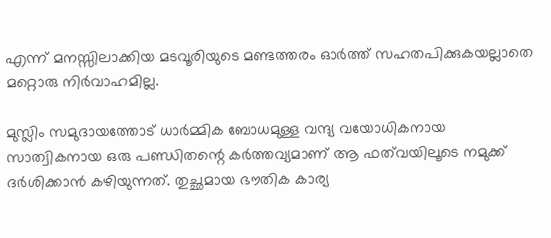എന്ന് മനസ്സിലാക്കിയ മടവൂരിയുടെ മണ്ടത്തരം ഓർത്ത് സഹതപിക്കുകയല്ലാതെ മറ്റൊരു നിർവാഹമില്ല.

മുസ്ലിം സമുദായത്തോട് ധാർമ്മിക ബോധമുള്ള വന്ദ്യ വയോധികനായ സാത്വികനായ ഒരു പണ്ഡിതന്റെ കർത്തവ്യമാണ് ആ ഫത്‌വയിലൂടെ നമുക്ക് ദർശിക്കാൻ കഴിയുന്നത്‌. തുച്ഛമായ ഭൗതിക കാര്യ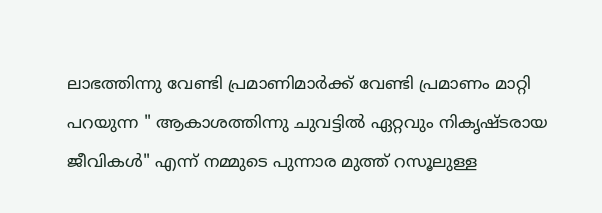ലാഭത്തിന്നു വേണ്ടി പ്രമാണിമാർക്ക് വേണ്ടി പ്രമാണം മാറ്റി പറയുന്ന " ആകാശത്തിന്നു ചുവട്ടിൽ ഏറ്റവും നികൃഷ്ടരായ ജീവികൾ" എന്ന് നമ്മുടെ പുന്നാര മുത്ത്‌ റസൂലുള്ള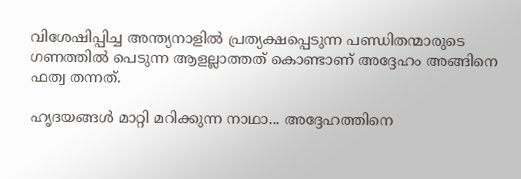വിശേഷിപ്പിച്ച അന്ത്യനാളിൽ പ്രത്യക്ഷപ്പെടുന്ന പണ്ഡിതന്മാരുടെ ഗണത്തിൽ പെടുന്ന ആളല്ലാത്തത് കൊണ്ടാണ് അദ്ദേഹം അങ്ങിനെ ഫത്വ തന്നത്.

ഹൃദയങ്ങൾ മാറ്റി മറിക്കുന്ന നാഥാ... അദ്ദേഹത്തിനെ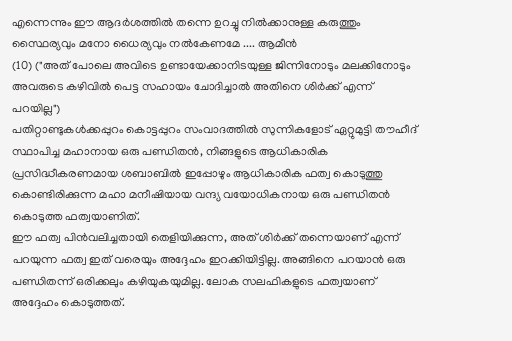എന്നെന്നും ഈ ആദർശത്തിൽ തന്നെ ഉറച്ചു നിൽക്കാനുള്ള കരുത്തും സ്ഥൈര്യവും മനോ ധൈര്യവും നൽകേണമേ .... ആമീൻ
(10) ("അത് പോലെ അവിടെ ഉണ്ടായേക്കാനിടയുള്ള ജിന്നിനോടും മലക്കിനോടും അവരുടെ കഴിവിൽ പെട്ട സഹായം ചോദിച്ചാൽ അതിനെ ശിർക്ക് എന്ന് പറയില്ല")
പതിറ്റാണ്ടുകൾക്കപ്പുറം കൊട്ടപ്പുറം സംവാദത്തിൽ സുന്നികളോട് ഏറ്റുമുട്ടി തൗഹീദ് സ്ഥാപിച്ച മഹാനായ ഒരു പണ്ഡിതൻ, നിങ്ങളുടെ ആധികാരിക പ്രസിദ്ധീകരണമായ ശബാബിൽ ഇപ്പോഴും ആധികാരിക ഫത്വ കൊടുത്തു കൊണ്ടിരിക്കുന്ന മഹാ മനീഷിയായ വന്ദ്യ വയോധികനായ ഒരു പണ്ഡിതൻ കൊടുത്ത ഫത്വയാണിത്.
ഈ ഫത്വ പിൻവലിച്ചതായി തെളിയിക്കുന്ന, അത് ശിർക്ക് തന്നെയാണ് എന്ന് പറയുന്ന ഫത്വ ഇത് വരെയും അദ്ദേഹം ഇറക്കിയിട്ടില്ല. അങ്ങിനെ പറയാൻ ഒരു പണ്ഡിതന്ന് ഒരിക്കലും കഴിയുകയുമില്ല. ലോക സലഫികളുടെ ഫത്വയാണ് അദ്ദേഹം കൊടുത്തത്.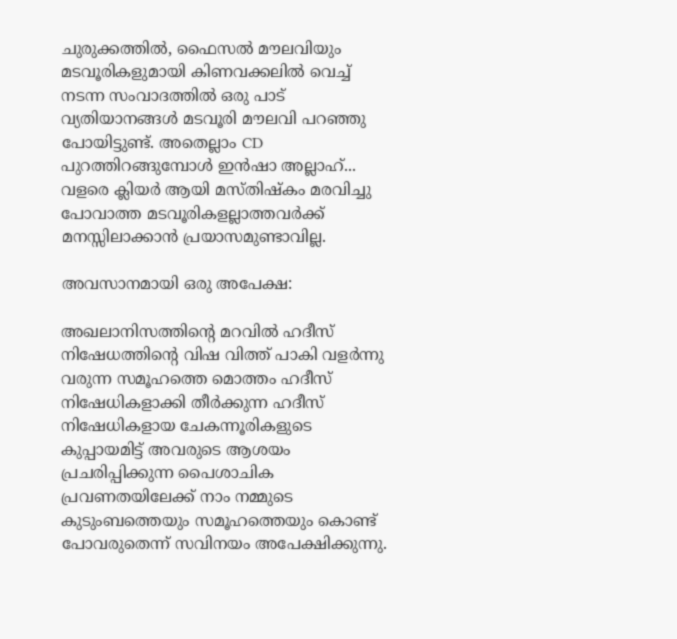ചുരുക്കത്തിൽ, ഫൈസൽ മൗലവിയും മടവൂരികളുമായി കിണവക്കലിൽ വെച്ച് നടന്ന സംവാദത്തിൽ ഒരു പാട് വ്യതിയാനങ്ങൾ മടവൂരി മൗലവി പറഞ്ഞു പോയിട്ടുണ്ട്. അതെല്ലാം CD പുറത്തിറങ്ങുമ്പോൾ ഇൻഷാ അല്ലാഹ്... വളരെ ക്ലിയർ ആയി മസ്തിഷ്കം മരവിച്ചു പോവാത്ത മടവൂരികളല്ലാത്തവർക്ക് മനസ്സിലാക്കാൻ പ്രയാസമുണ്ടാവില്ല.

അവസാനമായി ഒരു അപേക്ഷ:

അഖലാനിസത്തിന്റെ മറവിൽ ഹദീസ് നിഷേധത്തിന്റെ വിഷ വിത്ത്‌ പാകി വളർന്നു വരുന്ന സമൂഹത്തെ മൊത്തം ഹദീസ് നിഷേധികളാക്കി തീർക്കുന്ന ഹദീസ് നിഷേധികളായ ചേകന്നൂരികളുടെ കുപ്പായമിട്ട് അവരുടെ ആശയം പ്രചരിപ്പിക്കുന്ന പൈശാചിക പ്രവണതയിലേക്ക് നാം നമ്മുടെ കുടുംബത്തെയും സമൂഹത്തെയും കൊണ്ട് പോവരുതെന്ന് സവിനയം അപേക്ഷിക്കുന്നു.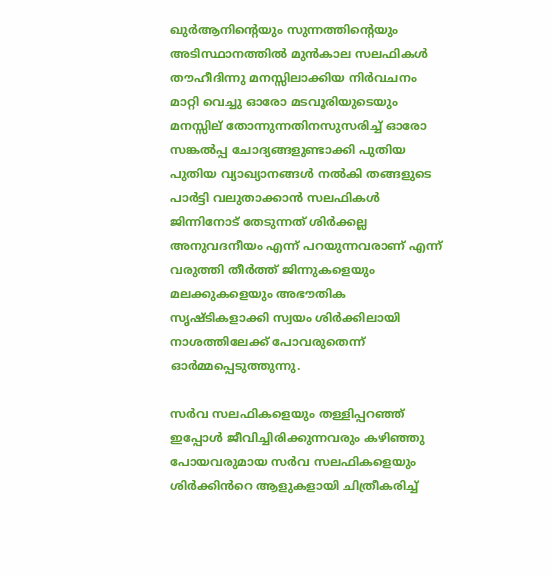ഖുർആനിന്റെയും സുന്നത്തിന്റെയും അടിസ്ഥാനത്തിൽ മുൻകാല സലഫികൾ തൗഹീദിന്നു മനസ്സിലാക്കിയ നിർവചനം മാറ്റി വെച്ചു ഓരോ മടവൂരിയുടെയും മനസ്സില് തോന്നുന്നതിനസുസരിച്ച് ഓരോ സങ്കൽപ്പ ചോദ്യങ്ങളുണ്ടാക്കി പുതിയ പുതിയ വ്യാഖ്യാനങ്ങൾ നൽകി തങ്ങളുടെ പാർട്ടി വലുതാക്കാൻ സലഫികൾ ജിന്നിനോട് തേടുന്നത് ശിർക്കല്ല അനുവദനീയം എന്ന് പറയുന്നവരാണ് എന്ന് വരുത്തി തീർത്ത് ജിന്നുകളെയും മലക്കുകളെയും അഭൗതിക സൃഷ്ടികളാക്കി സ്വയം ശിർക്കിലായി നാശത്തിലേക്ക്‌ പോവരുതെന്ന് ഓർമ്മപ്പെടുത്തുന്നു.

സർവ സലഫികളെയും തള്ളിപ്പറഞ്ഞ് ഇപ്പോൾ ജീവിച്ചിരിക്കുന്നവരും കഴിഞ്ഞു പോയവരുമായ സർവ സലഫികളെയും ശിർക്കിൻറെ ആളുകളായി ചിത്രീകരിച്ച്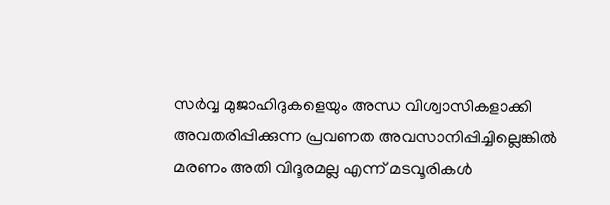സർവ്വ മുജാഹിദുകളെയും അന്ധ വിശ്വാസികളാക്കി അവതരിപ്പിക്കുന്ന പ്രവണത അവസാനിപ്പിച്ചില്ലെങ്കിൽ മരണം അതി വിദൂരമല്ല എന്ന് മടവൂരികൾ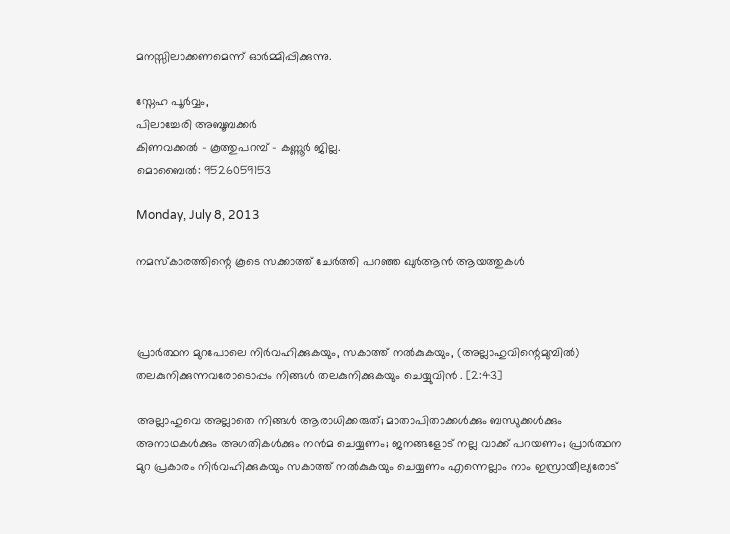മനസ്സിലാക്കണമെന്ന് ഓർമ്മിപ്പിക്കുന്നു.

സ്നേഹ പൂർവ്വം,
പിലാച്ചേരി അബൂബക്കർ
കിണവക്കൽ - കൂത്തുപറമ്പ് - കണ്ണൂർ ജില്ല.
മൊബൈൽ: 9526059153

Monday, July 8, 2013

നമസ്കാരത്തിന്റെ കൂടെ സക്കാത്ത് ചേര്‍ത്തി പറഞ്ഞ ഖുര്‍ആന്‍ ആയത്തുകള്‍



പ്രാര്‍ത്ഥന മുറപോലെ നിര്‍വഹിക്കുകയും, സകാത്ത് നല്‍കുകയും, (അല്ലാഹുവിന്റെമുമ്പില്‍) തലകുനിക്കുന്നവരോടൊപ്പം നിങ്ങള്‍ തലകുനിക്കുകയും ചെയ്യുവിന്‍ . [2:43]

അല്ലാഹുവെ അല്ലാതെ നിങ്ങള്‍ ആരാധിക്കരുത്‌; മാതാപിതാക്കള്‍ക്കും ബന്ധുക്കള്‍ക്കും അനാഥകള്‍ക്കും അഗതികള്‍ക്കും നന്‍മ ചെയ്യണം; ജനങ്ങളോട് നല്ല വാക്ക് പറയണം; പ്രാര്‍ത്ഥന മുറ പ്രകാരം നിര്‍വഹിക്കുകയും സകാത്ത് നല്‍കുകയും ചെയ്യണം എന്നെല്ലാം നാം ഇസ്രായീല്യരോട്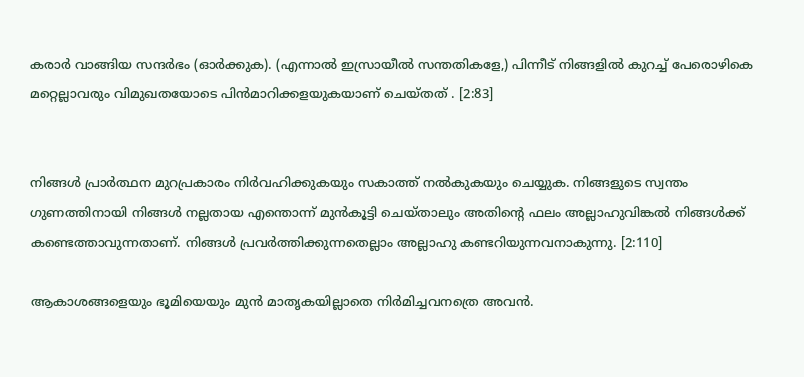കരാര്‍ വാങ്ങിയ സന്ദര്‍ഭം (ഓര്‍ക്കുക). (എന്നാല്‍ ഇസ്രായീല്‍ സന്തതികളേ,) പിന്നീട് നിങ്ങളില്‍ കുറച്ച് പേരൊഴികെ മറ്റെല്ലാവരും വിമുഖതയോടെ പിന്‍മാറിക്കളയുകയാണ് ചെയ്തത്‌ . [2:83]


നിങ്ങള്‍ പ്രാര്‍ത്ഥന മുറപ്രകാരം നിര്‍വഹിക്കുകയും സകാത്ത് നല്‍കുകയും ചെയ്യുക. നിങ്ങളുടെ സ്വന്തം ഗുണത്തിനായി നിങ്ങള്‍ നല്ലതായ എന്തൊന്ന് മുന്‍കൂട്ടി ചെയ്താലും അതിന്റെ ഫലം അല്ലാഹുവിങ്കല്‍ നിങ്ങള്‍ക്ക് കണ്ടെത്താവുന്നതാണ്‌. നിങ്ങള്‍ പ്രവര്‍ത്തിക്കുന്നതെല്ലാം അല്ലാഹു കണ്ടറിയുന്നവനാകുന്നു. [2:110]

ആകാശങ്ങളെയും ഭൂമിയെയും മുന്‍ മാതൃകയില്ലാതെ നിര്‍മിച്ചവനത്രെ അവന്‍.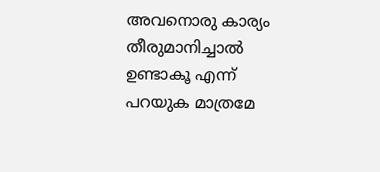അവനൊരു കാര്യം തീരുമാനിച്ചാല്‍ ഉണ്ടാകൂ എന്ന് പറയുക മാത്രമേ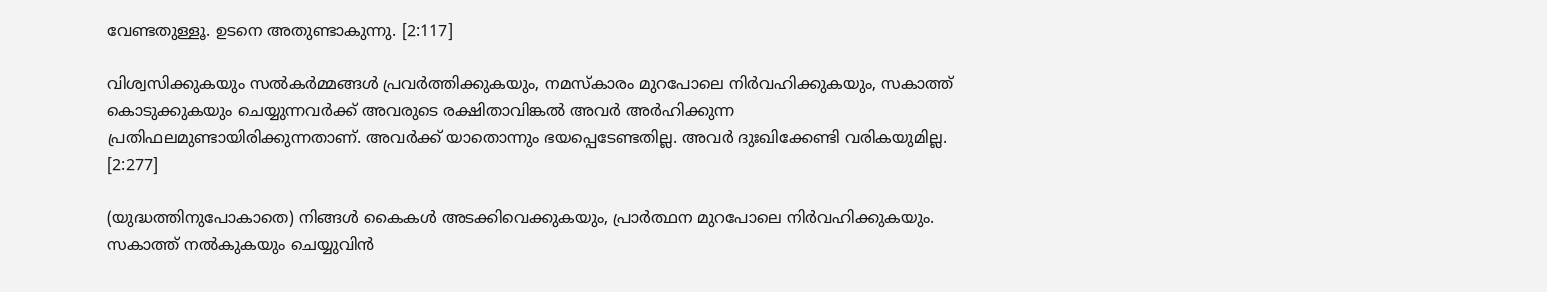വേണ്ടതുള്ളൂ. ഉടനെ അതുണ്ടാകുന്നു. [2:117]

വിശ്വസിക്കുകയും സല്‍കര്‍മ്മങ്ങള്‍ പ്രവര്‍ത്തിക്കുകയും, നമസ്കാരം മുറപോലെ നിര്‍വഹിക്കുകയും, സകാത്ത് കൊടുക്കുകയും ചെയ്യുന്നവര്‍ക്ക് അവരുടെ രക്ഷിതാവിങ്കല്‍ അവര്‍ അര്‍ഹിക്കുന്ന പ്രതിഫലമുണ്ടായിരിക്കുന്നതാണ്‌. അവര്‍ക്ക് യാതൊന്നും ഭയപ്പെടേണ്ടതില്ല. അവര്‍ ദുഃഖിക്കേണ്ടി വരികയുമില്ല.  [2:277]

(യുദ്ധത്തിനുപോകാതെ) നിങ്ങള്‍ കൈകള്‍ അടക്കിവെക്കുകയും, പ്രാര്‍ത്ഥന മുറപോലെ നിര്‍വഹിക്കുകയും. സകാത്ത് നല്‍കുകയും ചെയ്യുവിന്‍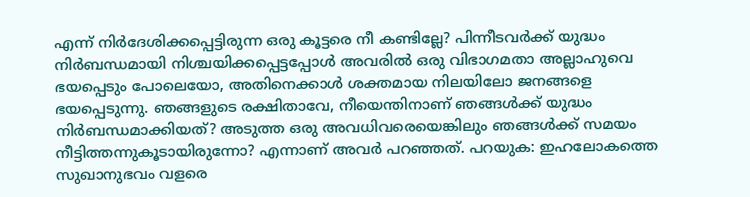എന്ന് നിര്‍ദേശിക്കപ്പെട്ടിരുന്ന ഒരു കൂട്ടരെ നീ കണ്ടില്ലേ? പിന്നീടവര്‍ക്ക് യുദ്ധം നിര്‍ബന്ധമായി നിശ്ചയിക്കപ്പെട്ടപ്പോള്‍ അവരില്‍ ഒരു വിഭാഗമതാ അല്ലാഹുവെ ഭയപ്പെടും പോലെയോ, അതിനെക്കാള്‍ ശക്തമായ നിലയിലോ ജനങ്ങളെ ഭയപ്പെടുന്നു. ഞങ്ങളുടെ രക്ഷിതാവേ, നീയെന്തിനാണ് ഞങ്ങള്‍ക്ക് യുദ്ധം നിര്‍ബന്ധമാക്കിയത്‌? അടുത്ത ഒരു അവധിവരെയെങ്കിലും ഞങ്ങള്‍ക്ക് സമയം നീട്ടിത്തന്നുകൂടായിരുന്നോ? എന്നാണ് അവര്‍ പറഞ്ഞത്‌. പറയുക: ഇഹലോകത്തെ സുഖാനുഭവം വളരെ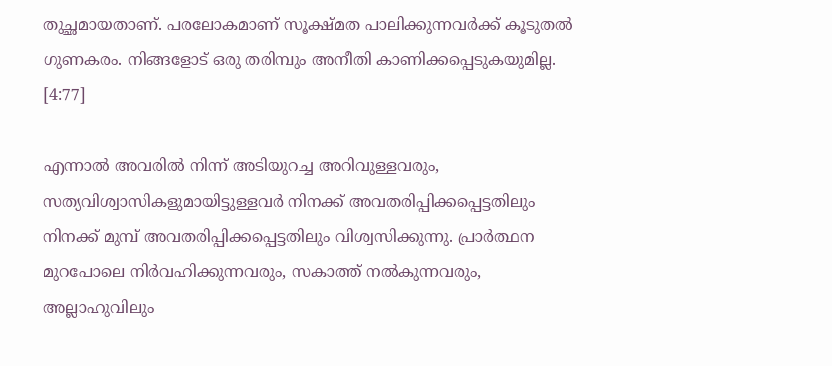തുച്ഛമായതാണ്‌. പരലോകമാണ് സൂക്ഷ്മത പാലിക്കുന്നവര്‍ക്ക് കൂടുതല്‍ ഗുണകരം. നിങ്ങളോട് ഒരു തരിമ്പും അനീതി കാണിക്കപ്പെടുകയുമില്ല. [4:77]

എന്നാല്‍ അവരില്‍ നിന്ന് അടിയുറച്ച അറിവുള്ളവരും, സത്യവിശ്വാസികളുമായിട്ടുള്ളവര്‍ നിനക്ക് അവതരിപ്പിക്കപ്പെട്ടതിലും നിനക്ക് മുമ്പ് അവതരിപ്പിക്കപ്പെട്ടതിലും വിശ്വസിക്കുന്നു. പ്രാര്‍ത്ഥന മുറപോലെ നിര്‍വഹിക്കുന്നവരും, സകാത്ത് നല്‍കുന്നവരും, അല്ലാഹുവിലും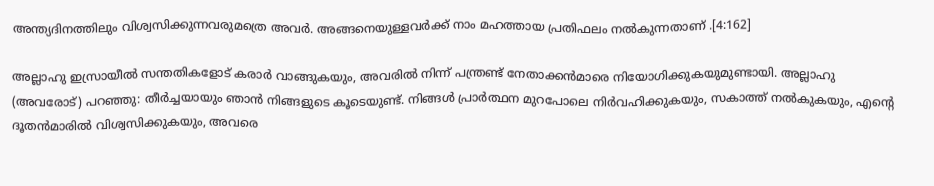അന്ത്യദിനത്തിലും വിശ്വസിക്കുന്നവരുമത്രെ അവര്‍. അങ്ങനെയുള്ളവര്‍ക്ക് നാം മഹത്തായ പ്രതിഫലം നല്‍കുന്നതാണ്‌ .[4:162]

അല്ലാഹു ഇസ്രായീല്‍ സന്തതികളോട് കരാര്‍ വാങ്ങുകയും, അവരില്‍ നിന്ന് പന്ത്രണ്ട് നേതാക്കന്‍മാരെ നിയോഗിക്കുകയുമുണ്ടായി. അല്ലാഹു (അവരോട്‌) പറഞ്ഞു: തീര്‍ച്ചയായും ഞാന്‍ നിങ്ങളുടെ കൂടെയുണ്ട്‌. നിങ്ങള്‍ പ്രാര്‍ത്ഥന മുറപോലെ നിര്‍വഹിക്കുകയും, സകാത്ത് നല്‍കുകയും, എന്‍റെ ദൂതന്‍മാരില്‍ വിശ്വസിക്കുകയും, അവരെ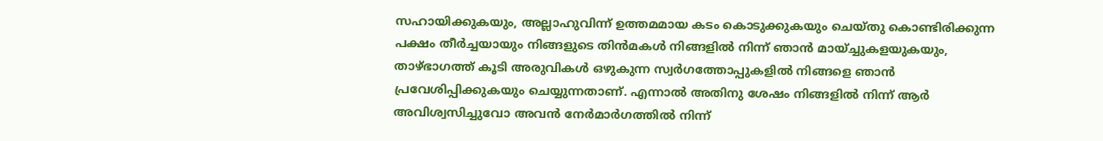സഹായിക്കുകയും, അല്ലാഹുവിന്ന് ഉത്തമമായ കടം കൊടുക്കുകയും ചെയ്തു കൊണ്ടിരിക്കുന്ന പക്ഷം തീര്‍ച്ചയായും നിങ്ങളുടെ തിന്‍മകള്‍ നിങ്ങളില്‍ നിന്ന് ഞാന്‍ മായ്ച്ചുകളയുകയും, താഴ്ഭാഗത്ത് കൂടി അരുവികള്‍ ഒഴുകുന്ന സ്വര്‍ഗത്തോപ്പുകളില്‍ നിങ്ങളെ ഞാന്‍ പ്രവേശിപ്പിക്കുകയും ചെയ്യുന്നതാണ്‌. എന്നാല്‍ അതിനു ശേഷം നിങ്ങളില്‍ നിന്ന് ആര്‍ അവിശ്വസിച്ചുവോ അവന്‍ നേര്‍മാര്‍ഗത്തില്‍ നിന്ന്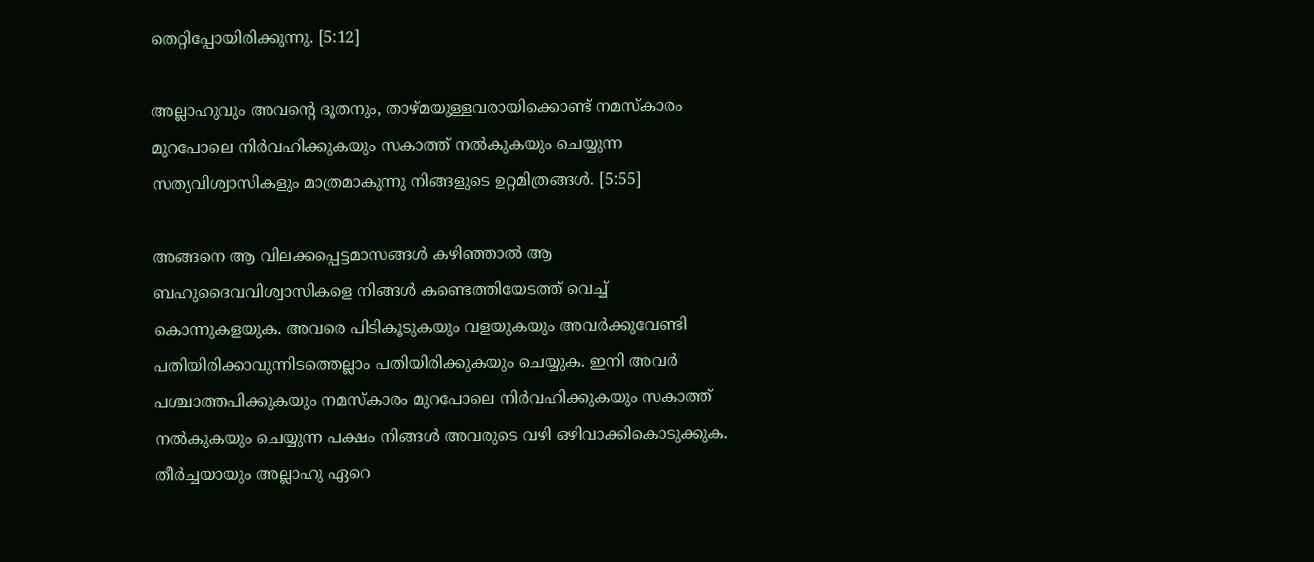തെറ്റിപ്പോയിരിക്കുന്നു. [5:12]

അല്ലാഹുവും അവന്‍റെ ദൂതനും, താഴ്മയുള്ളവരായിക്കൊണ്ട് നമസ്കാരം മുറപോലെ നിര്‍വഹിക്കുകയും സകാത്ത് നല്‍കുകയും ചെയ്യുന്ന സത്യവിശ്വാസികളും മാത്രമാകുന്നു നിങ്ങളുടെ ഉറ്റമിത്രങ്ങള്‍. [5:55]

അങ്ങനെ ആ വിലക്കപ്പെട്ടമാസങ്ങള്‍ കഴിഞ്ഞാല്‍ ആ ബഹുദൈവവിശ്വാസികളെ നിങ്ങള്‍ കണ്ടെത്തിയേടത്ത് വെച്ച് കൊന്നുകളയുക. അവരെ പിടികൂടുകയും വളയുകയും അവര്‍ക്കുവേണ്ടി പതിയിരിക്കാവുന്നിടത്തെല്ലാം പതിയിരിക്കുകയും ചെയ്യുക. ഇനി അവര്‍ പശ്ചാത്തപിക്കുകയും നമസ്കാരം മുറപോലെ നിര്‍വഹിക്കുകയും സകാത്ത് നല്‍കുകയും ചെയ്യുന്ന പക്ഷം നിങ്ങള്‍ അവരുടെ വഴി ഒഴിവാക്കികൊടുക്കുക. തീര്‍ച്ചയായും അല്ലാഹു ഏറെ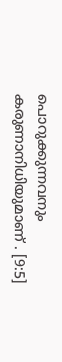പൊറുക്കുന്നവനും കരുണാനിധിയുമാണ്‌ . [9:5]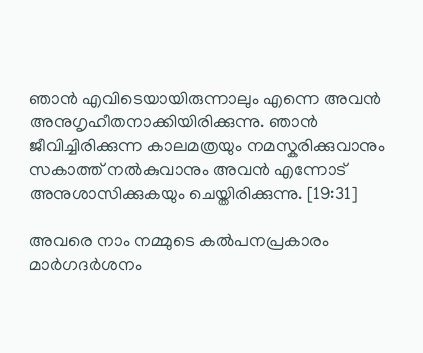ഞാന്‍ എവിടെയായിരുന്നാലും എന്നെ അവന്‍ അനുഗൃഹീതനാക്കിയിരിക്കുന്നു. ഞാന്‍ ജീവിച്ചിരിക്കുന്ന കാലമത്രയും നമസ്കരിക്കുവാനും സകാത്ത് നല്‍കുവാനും അവന്‍ എന്നോട് അനുശാസിക്കുകയും ചെയ്തിരിക്കുന്നു. [19:31]

അവരെ നാം നമ്മുടെ കല്‍പനപ്രകാരം മാര്‍ഗദര്‍ശനം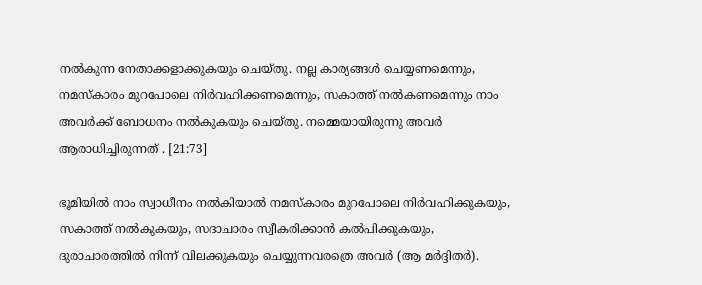നല്‍കുന്ന നേതാക്കളാക്കുകയും ചെയ്തു. നല്ല കാര്യങ്ങള്‍ ചെയ്യണമെന്നും, നമസ്കാരം മുറപോലെ നിര്‍വഹിക്കണമെന്നും, സകാത്ത് നല്‍കണമെന്നും നാം അവര്‍ക്ക് ബോധനം നല്‍കുകയും ചെയ്തു. നമ്മെയായിരുന്നു അവര്‍ ആരാധിച്ചിരുന്നത്‌ . [21:73]

ഭൂമിയില്‍ നാം സ്വാധീനം നല്‍കിയാല്‍ നമസ്കാരം മുറപോലെ നിര്‍വഹിക്കുകയും, സകാത്ത് നല്‍കുകയും, സദാചാരം സ്വീകരിക്കാന്‍ കല്‍പിക്കുകയും, ദുരാചാരത്തില്‍ നിന്ന് വിലക്കുകയും ചെയ്യുന്നവരത്രെ അവര്‍ (ആ മര്‍ദ്ദിതര്‍).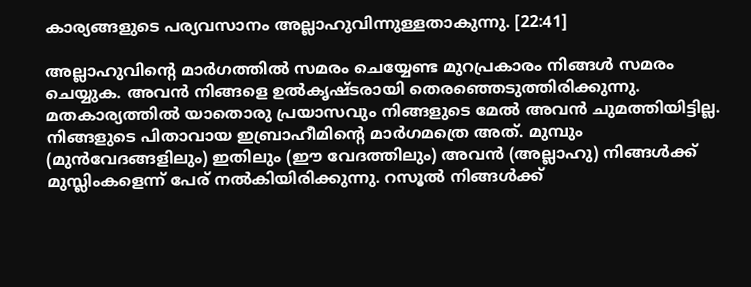കാര്യങ്ങളുടെ പര്യവസാനം അല്ലാഹുവിന്നുള്ളതാകുന്നു. [22:41]

അല്ലാഹുവിന്‍റെ മാര്‍ഗത്തില്‍ സമരം ചെയ്യേണ്ട മുറപ്രകാരം നിങ്ങള്‍ സമരം ചെയ്യുക. അവന്‍ നിങ്ങളെ ഉല്‍കൃഷ്ടരായി തെരഞ്ഞെടുത്തിരിക്കുന്നു. മതകാര്യത്തില്‍ യാതൊരു പ്രയാസവും നിങ്ങളുടെ മേല്‍ അവന്‍ ചുമത്തിയിട്ടില്ല. നിങ്ങളുടെ പിതാവായ ഇബ്രാഹീമിന്‍റെ മാര്‍ഗമത്രെ അത്‌. മുമ്പും (മുന്‍വേദങ്ങളിലും) ഇതിലും (ഈ വേദത്തിലും) അവന്‍ (അല്ലാഹു) നിങ്ങള്‍ക്ക് മുസ്ലിംകളെന്ന് പേര് നല്‍കിയിരിക്കുന്നു. റസൂല്‍ നിങ്ങള്‍ക്ക്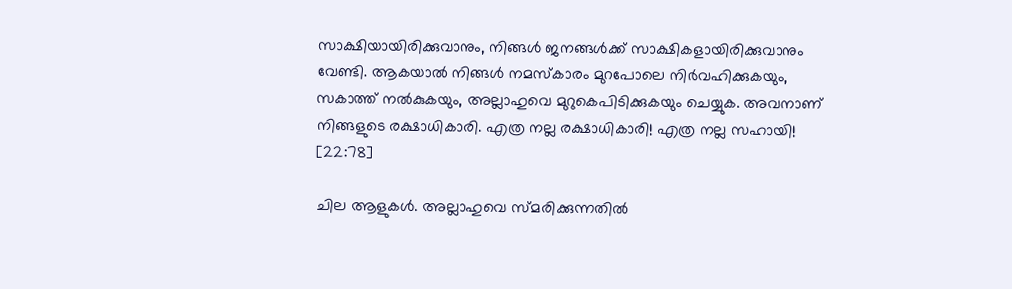സാക്ഷിയായിരിക്കുവാനും, നിങ്ങള്‍ ജനങ്ങള്‍ക്ക് സാക്ഷികളായിരിക്കുവാനും വേണ്ടി. ആകയാല്‍ നിങ്ങള്‍ നമസ്കാരം മുറപോലെ നിര്‍വഹിക്കുകയും, സകാത്ത് നല്‍കുകയും, അല്ലാഹുവെ മുറുകെപിടിക്കുകയും ചെയ്യുക. അവനാണ് നിങ്ങളുടെ രക്ഷാധികാരി. എത്ര നല്ല രക്ഷാധികാരി! എത്ര നല്ല സഹായി! [22:78]

ചില ആളുകള്‍. അല്ലാഹുവെ സ്മരിക്കുന്നതില്‍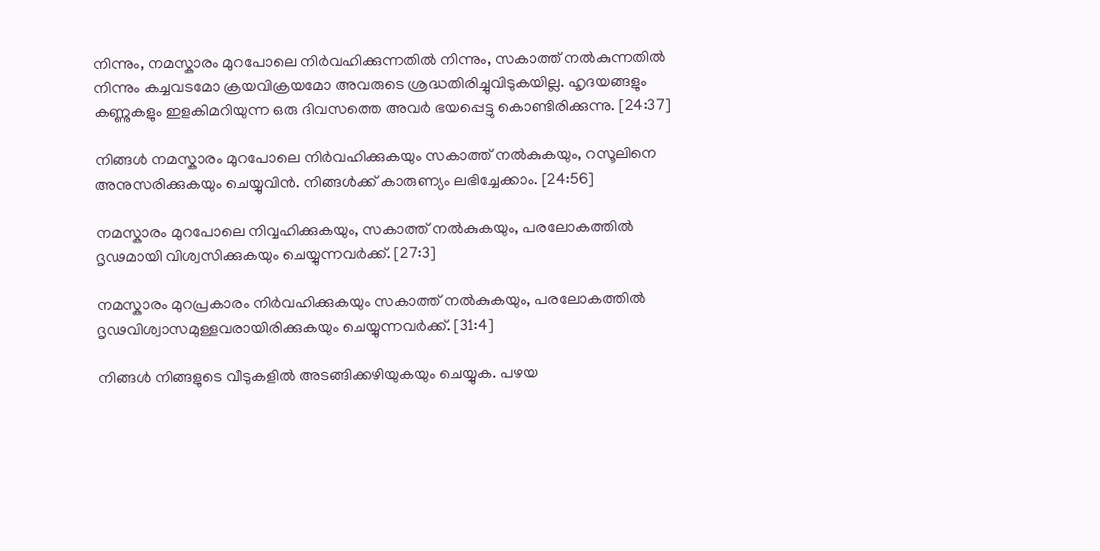നിന്നും, നമസ്കാരം മുറപോലെ നിര്‍വഹിക്കുന്നതില്‍ നിന്നും, സകാത്ത് നല്‍കുന്നതില്‍ നിന്നും കച്ചവടമോ ക്രയവിക്രയമോ അവരുടെ ശ്രദ്ധതിരിച്ചുവിടുകയില്ല. ഹൃദയങ്ങളും കണ്ണുകളും ഇളകിമറിയുന്ന ഒരു ദിവസത്തെ അവര്‍ ഭയപ്പെട്ടു കൊണ്ടിരിക്കുന്നു. [24:37]

നിങ്ങള്‍ നമസ്കാരം മുറപോലെ നിര്‍വഹിക്കുകയും സകാത്ത് നല്‍കുകയും, റസൂലിനെ അനുസരിക്കുകയും ചെയ്യുവിന്‍. നിങ്ങള്‍ക്ക് കാരുണ്യം ലഭിച്ചേക്കാം. [24:56]

നമസ്കാരം മുറപോലെ നിവ്വഹിക്കുകയും, സകാത്ത് നല്‍കുകയും, പരലോകത്തില്‍ ദൃഢമായി വിശ്വസിക്കുകയും ചെയ്യുന്നവര്‍ക്ക്‌. [27:3]

നമസ്കാരം മുറപ്രകാരം നിര്‍വഹിക്കുകയും സകാത്ത് നല്‍കുകയും, പരലോകത്തില്‍ ദൃഢവിശ്വാസമുള്ളവരായിരിക്കുകയും ചെയ്യുന്നവര്‍ക്ക്‌. [31:4]

നിങ്ങള്‍ നിങ്ങളുടെ വീടുകളില്‍ അടങ്ങിക്കഴിയുകയും ചെയ്യുക. പഴയ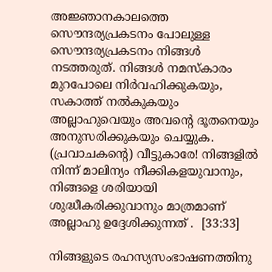അജ്ഞാനകാലത്തെ സൌന്ദര്യപ്രകടനം പോലുള്ള സൌന്ദര്യപ്രകടനം നിങ്ങള്‍ നടത്തരുത്‌. നിങ്ങള്‍ നമസ്കാരം മുറപോലെ നിര്‍വഹിക്കുകയും, സകാത്ത് നല്‍കുകയും അല്ലാഹുവെയും അവന്‍റെ ദൂതനെയും അനുസരിക്കുകയും ചെയ്യുക. (പ്രവാചകന്‍റെ) വീട്ടുകാരേ! നിങ്ങളില്‍ നിന്ന് മാലിന്യം നീക്കികളയുവാനും, നിങ്ങളെ ശരിയായി ശുദ്ധീകരിക്കുവാനും മാത്രമാണ് അല്ലാഹു ഉദ്ദേശിക്കുന്നത്‌ .  [33:33]

നിങ്ങളുടെ രഹസ്യസംഭാഷണത്തിനു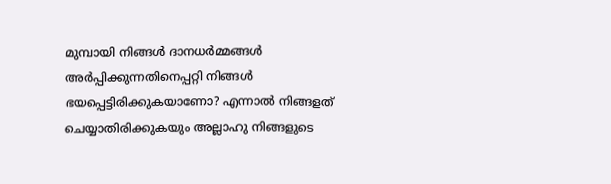മുമ്പായി നിങ്ങള്‍ ദാനധര്‍മ്മങ്ങള്‍ അര്‍പ്പിക്കുന്നതിനെപ്പറ്റി നിങ്ങള്‍ ഭയപ്പെട്ടിരിക്കുകയാണോ? എന്നാല്‍ നിങ്ങളത് ചെയ്യാതിരിക്കുകയും അല്ലാഹു നിങ്ങളുടെ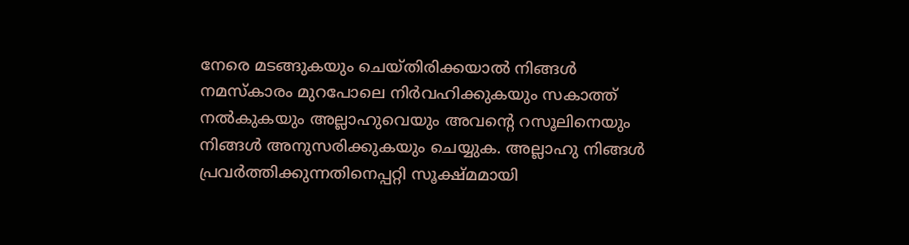നേരെ മടങ്ങുകയും ചെയ്തിരിക്കയാല്‍ നിങ്ങള്‍ നമസ്കാരം മുറപോലെ നിര്‍വഹിക്കുകയും സകാത്ത് നല്‍കുകയും അല്ലാഹുവെയും അവന്‍റെ റസൂലിനെയും നിങ്ങള്‍ അനുസരിക്കുകയും ചെയ്യുക. അല്ലാഹു നിങ്ങള്‍ പ്രവര്‍ത്തിക്കുന്നതിനെപ്പറ്റി സൂക്ഷ്മമായി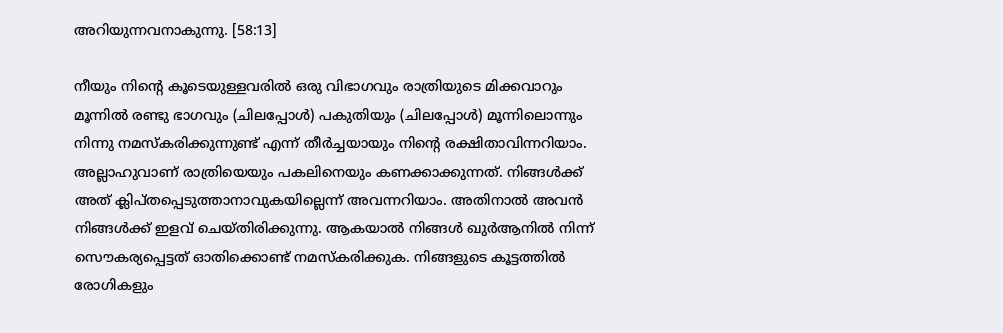അറിയുന്നവനാകുന്നു. [58:13]

നീയും നിന്‍റെ കൂടെയുള്ളവരില്‍ ഒരു വിഭാഗവും രാത്രിയുടെ മിക്കവാറും മൂന്നില്‍ രണ്ടു ഭാഗവും (ചിലപ്പോള്‍) പകുതിയും (ചിലപ്പോള്‍) മൂന്നിലൊന്നും നിന്നു നമസ്കരിക്കുന്നുണ്ട് എന്ന് തീര്‍ച്ചയായും നിന്‍റെ രക്ഷിതാവിന്നറിയാം. അല്ലാഹുവാണ് രാത്രിയെയും പകലിനെയും കണക്കാക്കുന്നത്‌. നിങ്ങള്‍ക്ക് അത് ക്ലിപ്തപ്പെടുത്താനാവുകയില്ലെന്ന് അവന്നറിയാം. അതിനാല്‍ അവന്‍ നിങ്ങള്‍ക്ക് ഇളവ് ചെയ്തിരിക്കുന്നു. ആകയാല്‍ നിങ്ങള്‍ ഖുര്‍ആനില്‍ നിന്ന് സൌകര്യപ്പെട്ടത് ഓതിക്കൊണ്ട് നമസ്കരിക്കുക. നിങ്ങളുടെ കൂട്ടത്തില്‍ രോഗികളും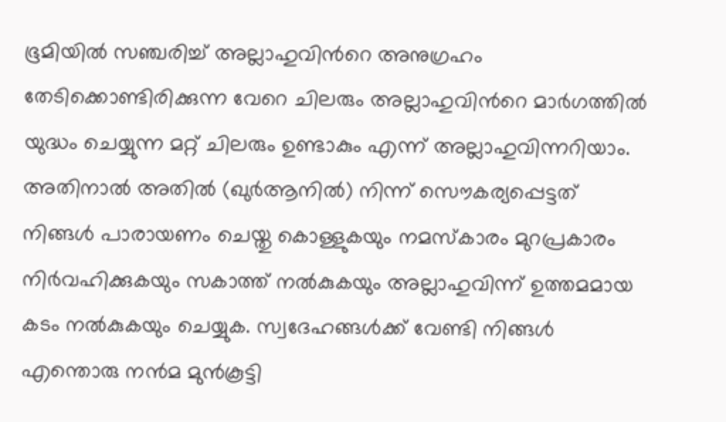ഭൂമിയില്‍ സഞ്ചരിച്ച് അല്ലാഹുവിന്‍റെ അനുഗ്രഹം തേടിക്കൊണ്ടിരിക്കുന്ന വേറെ ചിലരും അല്ലാഹുവിന്‍റെ മാര്‍ഗത്തില്‍ യുദ്ധം ചെയ്യുന്ന മറ്റ് ചിലരും ഉണ്ടാകും എന്ന് അല്ലാഹുവിന്നറിയാം. അതിനാല്‍ അതില്‍ (ഖുര്‍ആനില്‍) നിന്ന് സൌകര്യപ്പെട്ടത് നിങ്ങള്‍ പാരായണം ചെയ്തു കൊള്ളുകയും നമസ്കാരം മുറപ്രകാരം നിര്‍വഹിക്കുകയും സകാത്ത് നല്‍കുകയും അല്ലാഹുവിന്ന് ഉത്തമമായ കടം നല്‍കുകയും ചെയ്യുക. സ്വദേഹങ്ങള്‍ക്ക് വേണ്ടി നിങ്ങള്‍ എന്തൊരു നന്‍മ മുന്‍കൂട്ടി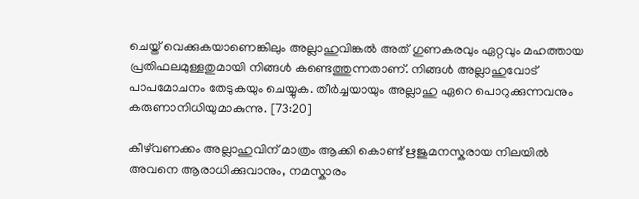ചെയ്ത് വെക്കുകയാണെങ്കിലും അല്ലാഹുവിങ്കല്‍ അത് ഗുണകരവും ഏറ്റവും മഹത്തായ പ്രതിഫലമുള്ളതുമായി നിങ്ങള്‍ കണ്ടെത്തുന്നതാണ്‌. നിങ്ങള്‍ അല്ലാഹുവോട് പാപമോചനം തേടുകയും ചെയ്യുക. തീര്‍ച്ചയായും അല്ലാഹു ഏറെ പൊറുക്കുന്നവനും കരുണാനിധിയുമാകുന്നു. [73:20]

കീഴ്‌വണക്കം അല്ലാഹുവിന് മാത്രം ആക്കി കൊണ്ട് ഋജുമനസ്കരായ നിലയില്‍ അവനെ ആരാധിക്കുവാനും, നമസ്കാരം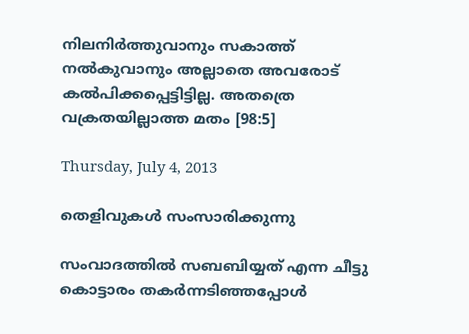നിലനിര്‍ത്തുവാനും സകാത്ത് നല്‍കുവാനും അല്ലാതെ അവരോട് കല്‍പിക്കപ്പെട്ടിട്ടില്ല. അതത്രെ വക്രതയില്ലാത്ത മതം [98:5]

Thursday, July 4, 2013

തെളിവുകൾ സംസാരിക്കുന്നു

സംവാദത്തില്‍ സബബിയ്യത് എന്ന ചീട്ടു കൊട്ടാരം തകര്‍ന്നടിഞ്ഞപ്പോള്‍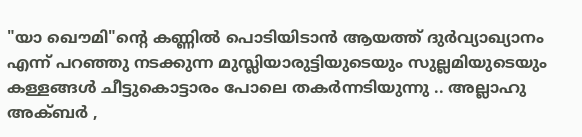"യാ ഖൌമി"ന്‍റെ കണ്ണില്‍ പൊടിയിടാന്‍ ആയത്ത് ദുര്‍വ്യാഖ്യാനം എന്ന് പറഞ്ഞു നടക്കുന്ന മുസ്ലിയാരുട്ടിയുടെയും സുല്ലമിയുടെയും കള്ളങ്ങള്‍ ചീട്ടുകൊട്ടാരം പോലെ തകര്‍ന്നടിയുന്നു .. അല്ലാഹു അക്ബര്‍ ,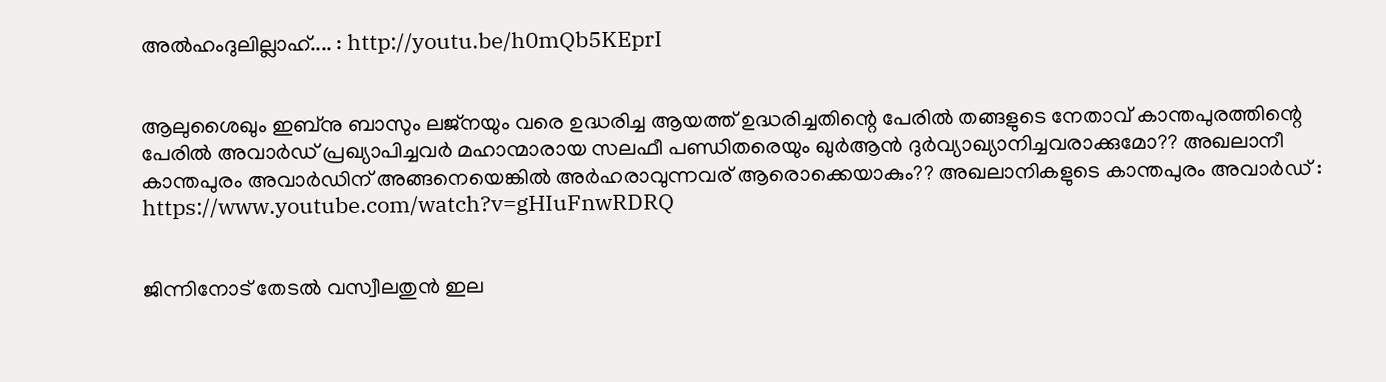അല്‍ഹംദുലില്ലാഹ്.... : http://youtu.be/h0mQb5KEprI


ആലുശൈഖും ഇബ്നു ബാസും ലജ്നയും വരെ ഉദ്ധരിച്ച ആയത്ത് ഉദ്ധരിച്ചതിന്റെ പേരില്‍ തങ്ങളുടെ നേതാവ്‌ കാന്തപുരത്തിന്റെ പേരില്‍ അവാര്‍ഡ്‌ പ്രഖ്യാപിച്ചവര്‍ മഹാന്മാരായ സലഫീ പണ്ഡിതരെയും ഖുര്‍ആന്‍ ദുര്‍വ്യാഖ്യാനിച്ചവരാക്കുമോ?? അഖലാനീ കാന്തപുരം അവാര്‍ഡിന് അങ്ങനെയെങ്കില്‍ അര്‍ഹരാവുന്നവര് ആരൊക്കെയാകും?? അഖലാനികളുടെ കാന്തപുരം അവാര്‍ഡ്‌ : https://www.youtube.com/watch?v=gHIuFnwRDRQ


ജിന്നിനോട് തേടല്‍ വസ്വീലതുന്‍ ഇല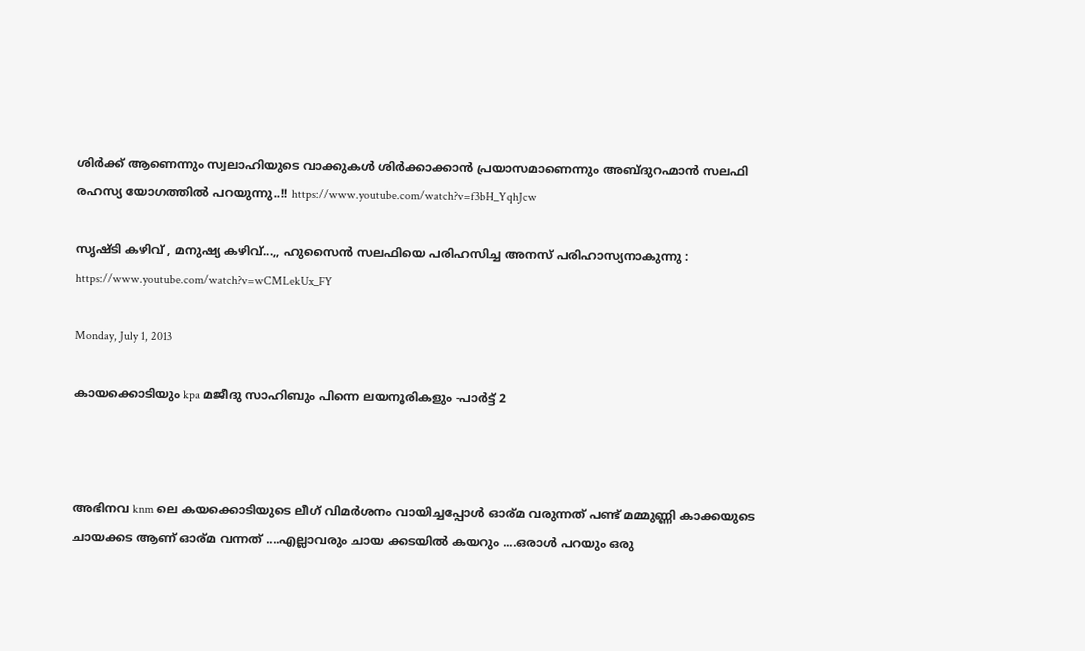ശിര്‍ക്ക്‌ ആണെന്നും സ്വലാഹിയുടെ വാക്കുകള്‍ ശിര്‍ക്കാക്കാന്‍ പ്രയാസമാണെന്നും അബ്ദുറഹ്മാന്‍ സലഫി രഹസ്യ യോഗത്തില്‍ പറയുന്നു..!! https://www.youtube.com/watch?v=f3bH_YqhJcw

സൃഷ്ടി കഴിവ്‌ , മനുഷ്യ കഴിവ്‌...,, ഹുസൈന്‍ സലഫിയെ പരിഹസിച്ച അനസ്‌ പരിഹാസ്യനാകുന്നു : https://www.youtube.com/watch?v=wCMLekUx_FY

Monday, July 1, 2013

കായക്കൊടിയും kpa മജീദു സാഹിബും പിന്നെ ലയനൂരികളും -പാര്‍ട്ട്‌ 2



അഭിനവ knm ലെ കയക്കൊടിയുടെ ലീഗ് വിമര്‍ശനം വായിച്ചപ്പോള്‍ ഓര്മ വരുന്നത് പണ്ട് മമ്മുണ്ണി കാക്കയുടെ ചായക്കട ആണ് ഓര്മ വന്നത് ....എല്ലാവരും ചായ ക്കടയില്‍ കയറും ....ഒരാള്‍ പറയും ഒരു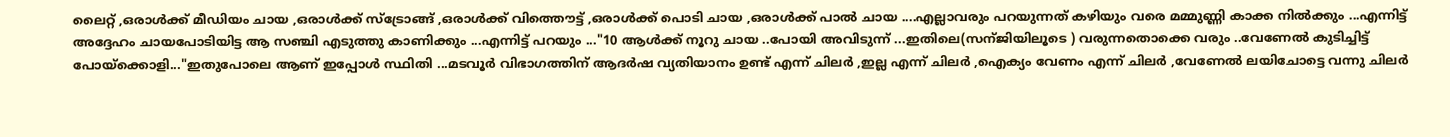ലൈറ്റ് ,ഒരാള്‍ക്ക്‌ മീഡിയം ചായ ,ഒരാള്‍ക്ക്‌ സ്ട്രോങ്ങ്‌ ,ഒരാള്‍ക്ക്‌ വിത്തൌട്ട് ,ഒരാള്‍ക്ക്‌ പൊടി ചായ ,ഒരാള്‍ക്ക്‌ പാല്‍ ചായ ....എല്ലാവരും പറയുന്നത് കഴിയും വരെ മമ്മുണ്ണി കാക്ക നില്‍ക്കും ...എന്നിട്ട് അദ്ദേഹം ചായപോടിയിട്ട ആ സഞ്ചി എടുത്തു കാണിക്കും ...എന്നിട്ട് പറയും ..."10 ആള്‍ക്ക് നൂറു ചായ ..പോയി അവിടുന്ന് ...ഇതിലെ(സന്ജിയിലൂടെ ) വരുന്നതൊക്കെ വരും ..വേണേല്‍ കുടിച്ചിട്ട് പോയ്‌ക്കൊളി..."ഇതുപോലെ ആണ് ഇപ്പോള്‍ സ്ഥിതി ...മടവൂര്‍ വിഭാഗത്തിന് ആദര്‍ഷ വ്യതിയാനം ഉണ്ട് എന്ന് ചിലര്‍ ,ഇല്ല എന്ന് ചിലര്‍ ,ഐക്യം വേണം എന്ന് ചിലര്‍ ,വേണേല്‍ ലയിചോട്ടെ വന്നു ചിലര്‍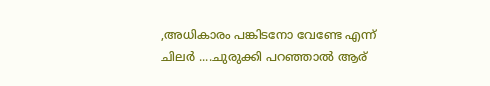,അധികാരം പങ്കിടനോ വേണ്ടേ എന്ന് ചിലര്‍ ....ചുരുക്കി പറഞ്ഞാല്‍ ആര്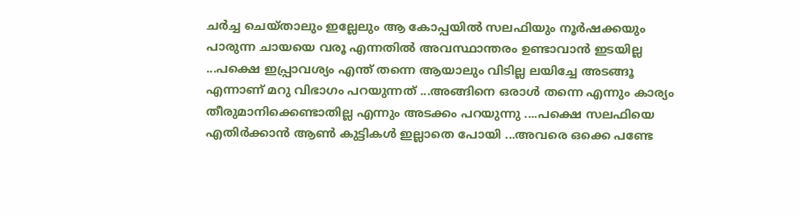ചര്‍ച്ച ചെയ്താലും ഇല്ലേലും ആ കോപ്പയില്‍ സലഫിയും നൂര്‍ഷക്കയും പാരുന്ന ചായയെ വരൂ എന്നതില്‍ അവസ്ഥാന്തരം ഉണ്ടാവാന്‍ ഇടയില്ല ...പക്ഷെ ഇപ്പ്രാവശ്യം എന്ത് തന്നെ ആയാലും വിടില്ല ലയിച്ചേ അടങ്ങൂ എന്നാണ് മറു വിഭാഗം പറയുന്നത് ...അങ്ങിനെ ഒരാള്‍ തന്നെ എന്നും കാര്യം തീരുമാനിക്കെണ്ടാതില്ല എന്നും അടക്കം പറയുന്നു ....പക്ഷെ സലഫിയെ എതിര്‍ക്കാന്‍ ആണ്‍ കുട്ടികള്‍ ഇല്ലാതെ പോയി ...അവരെ ഒക്കെ പണ്ടേ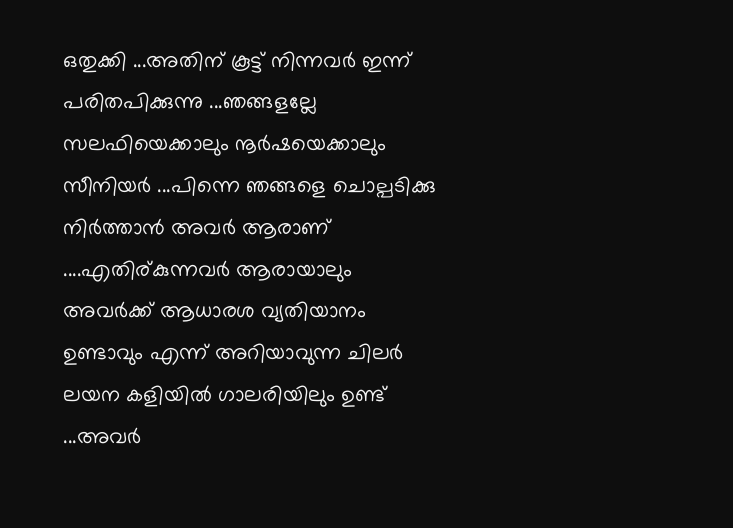ഒതുക്കി ...അതിന് കൂട്ട് നിന്നവര്‍ ഇന്ന് പരിതപിക്കുന്നു ...ഞങ്ങളല്ലേ സലഫിയെക്കാലും നൂര്‍ഷയെക്കാലും സീനിയര്‍ ...പിന്നെ ഞങ്ങളെ ചൊല്പടിക്കു നിര്‍ത്താന്‍ അവര്‍ ആരാണ് ....എതിര്കുന്നവര്‍ ആരായാലും അവര്‍ക്ക് ആധാരശ വ്യതിയാനം ഉണ്ടാവും എന്ന് അറിയാവുന്ന ചിലര്‍ ലയന കളിയില്‍ ഗാലരിയിലും ഉണ്ട് ...അവര്‍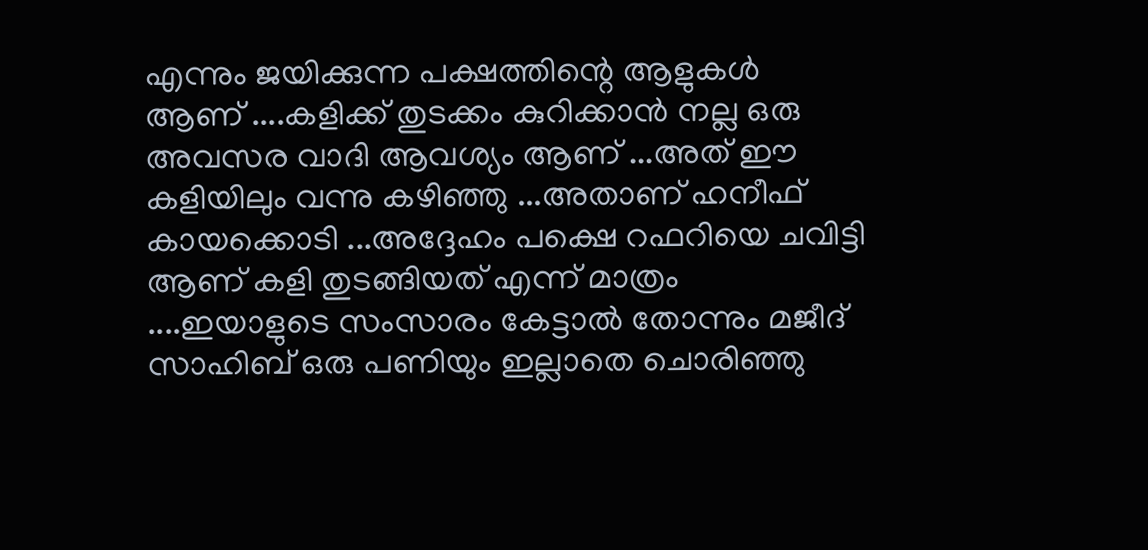എന്നും ജയിക്കുന്ന പക്ഷത്തിന്റെ ആളുകള്‍ ആണ് ....കളിക്ക് തുടക്കം കുറിക്കാന്‍ നല്ല ഒരു അവസര വാദി ആവശ്യം ആണ് ...അത് ഈ കളിയിലും വന്നു കഴിഞ്ഞു ...അതാണ്‌ ഹനീഫ് കായക്കൊടി ...അദ്ദേഹം പക്ഷെ റഫറിയെ ചവിട്ടി ആണ് കളി തുടങ്ങിയത് എന്ന് മാത്രം ....ഇയാളുടെ സംസാരം കേട്ടാല്‍ തോന്നും മജീദ്‌ സാഹിബ് ഒരു പണിയും ഇല്ലാതെ ചൊരിഞ്ഞു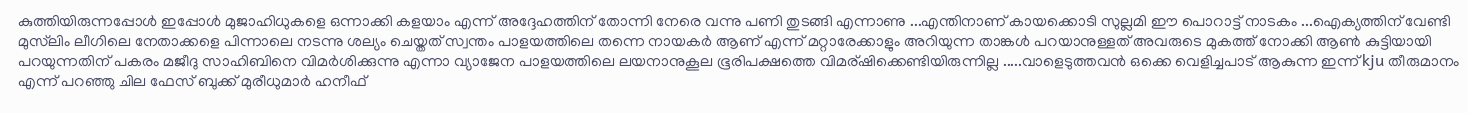കുത്തിയിരുന്നപ്പോള്‍ ഇപ്പോള്‍ മുജാഹിധുകളെ ഒന്നാക്കി കളയാം എന്ന് അദ്ദേഹത്തിന് തോന്നി നേരെ വന്നു പണി തുടങ്ങി എന്നാണു ...എന്തിനാണ് കായക്കൊടി സുല്ലമി ഈ പൊറാട്ട് നാടകം ...ഐക്യത്തിന് വേണ്ടി മുസ്‌ലിം ലീഗിലെ നേതാക്കളെ പിന്നാലെ നടന്നു ശല്യം ചെയ്തത് സ്വന്തം പാളയത്തിലെ തന്നെ നായകര്‍ ആണ് എന്ന് മറ്റാരേക്കാളും അറിയുന്ന താങ്കള്‍ പറയാനുള്ളത് അവരുടെ മുകത്ത് നോക്കി ആണ്‍ കുട്ടിയായി പറയുന്നതിന് പകരം മജീദു സാഹിബിനെ വിമര്‍ശിക്കുന്നു എന്നാ വ്യാജേന പാളയത്തിലെ ലയനാനുകൂല ഭൂരിപക്ഷത്തെ വിമര്ഷിക്കെണ്ടിയിരുന്നില്ല .....വാളെടുത്തവന്‍ ഒക്കെ വെളിച്ചപാട് ആകുന്ന ഇന്ന് kju തീരുമാനം എന്ന് പറഞ്ഞു ചില ഫേസ് ബുക്ക് മുരീധുമാര്‍ ഹനീഫ്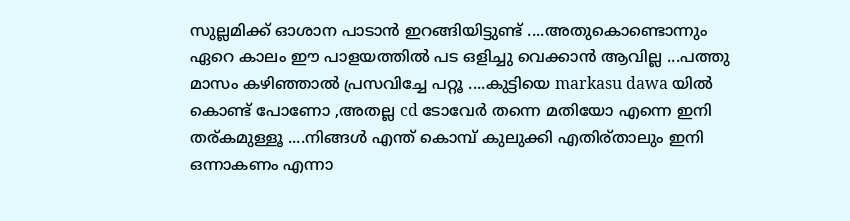സുല്ലമിക്ക് ഓശാന പാടാന്‍ ഇറങ്ങിയിട്ടുണ്ട് ....അതുകൊണ്ടൊന്നും ഏറെ കാലം ഈ പാളയത്തില്‍ പട ഒളിച്ചു വെക്കാന്‍ ആവില്ല ...പത്തു മാസം കഴിഞ്ഞാല്‍ പ്രസവിച്ചേ പറ്റൂ ....കുട്ടിയെ markasu dawa യില്‍ കൊണ്ട് പോണോ ,അതല്ല cd ടോവേര്‍ തന്നെ മതിയോ എന്നെ ഇനി തര്കമുള്ളൂ ....നിങ്ങള്‍ എന്ത് കൊമ്പ് കുലുക്കി എതിര്താലും ഇനി ഒന്നാകണം എന്നാ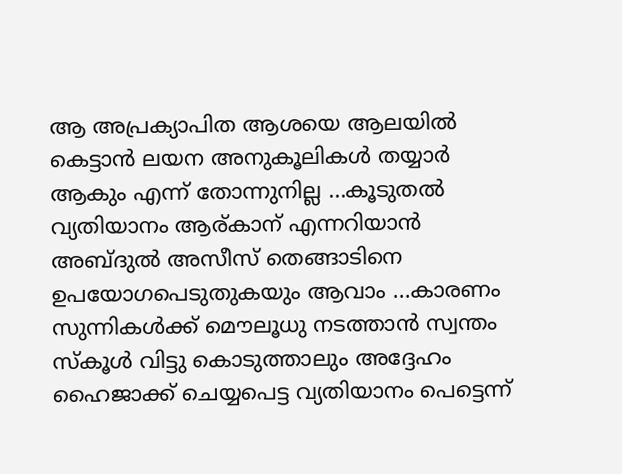ആ അപ്രക്യാപിത ആശയെ ആലയില്‍ കെട്ടാന്‍ ലയന അനുകൂലികള്‍ തയ്യാര്‍ ആകും എന്ന് തോന്നുനില്ല ...കൂടുതല്‍ വ്യതിയാനം ആര്കാന് എന്നറിയാന്‍ അബ്ദുല്‍ അസീസ്‌ തെങ്ങാടിനെ ഉപയോഗപെടുതുകയും ആവാം ...കാരണം സുന്നികള്‍ക്ക് മൌലൂധു നടത്താന്‍ സ്വന്തം സ്കൂള്‍ വിട്ടു കൊടുത്താലും അദ്ദേഹം ഹൈജാക്ക് ചെയ്യപെട്ട വ്യതിയാനം പെട്ടെന്ന്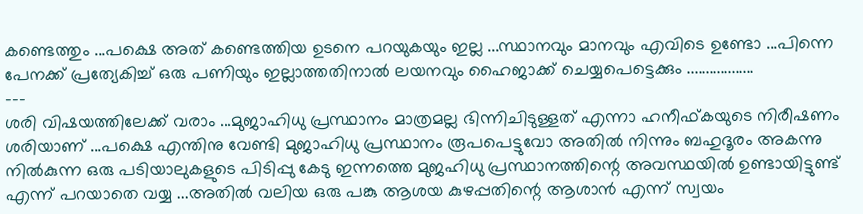കണ്ടെത്തും ...പക്ഷെ അത് കണ്ടെത്തിയ ഉടനെ പറയുകയും ഇല്ല ...സ്ഥാനവും മാനവും എവിടെ ഉണ്ടോ ...പിന്നെ പേനക്ക് പ്രത്യേകിച്ച് ഒരു പണിയും ഇല്ലാത്തതിനാല്‍ ലയനവും ഹൈജാക്ക് ചെയ്യപെട്ടെക്കും ..................
---
ശരി വിഷയത്തിലേക്ക് വരാം ...മുജാഹിധു പ്രസ്ഥാനം മാത്രമല്ല ഭിന്നിചിടുള്ളത് എന്നാ ഹനീഫ്കയുടെ നിരീഷണം ശരിയാണ് ...പക്ഷെ എന്തിനു വേണ്ടി മുജാഹിധു പ്രസ്ഥാനം രൂപപെട്ടുവോ അതില്‍ നിന്നും ബഹുദൂരം അകന്നു നില്‍കുന്ന ഒരു പടിയാലുകളുടെ പിടിപ്പു കേടു ഇന്നത്തെ മുജഹിധു പ്രസ്ഥാനത്തിന്റെ അവസ്ഥയില്‍ ഉണ്ടായിട്ടുണ്ട് എന്ന് പറയാതെ വയ്യ ...അതില്‍ വലിയ ഒരു പങ്കു ആശയ കുഴപ്പതിന്റെ ആശാന്‍ എന്ന് സ്വയം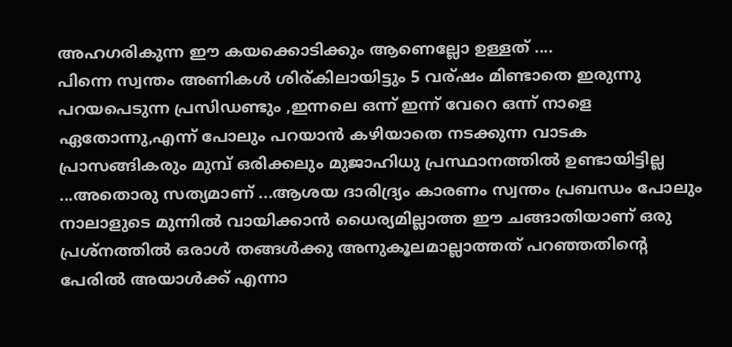അഹഗരികുന്ന ഈ കയക്കൊടിക്കും ആണെല്ലോ ഉള്ളത് ....
പിന്നെ സ്വന്തം അണികള്‍ ശിര്കിലായിട്ടും 5 വര്ഷം മിണ്ടാതെ ഇരുന്നു പറയപെടുന്ന പ്രസിഡണ്ടും ,ഇന്നലെ ഒന്ന് ഇന്ന് വേറെ ഒന്ന് നാളെ ഏതോന്നു,എന്ന് പോലും പറയാന്‍ കഴിയാതെ നടക്കുന്ന വാടക പ്രാസങ്ങികരും മുമ്പ് ഒരിക്കലും മുജാഹിധു പ്രസ്ഥാനത്തില്‍ ഉണ്ടായിട്ടില്ല ...അതൊരു സത്യമാണ് ...ആശയ ദാരിദ്ര്യം കാരണം സ്വന്തം പ്രബന്ധം പോലും നാലാളുടെ മുന്നില്‍ വായിക്കാന്‍ ധൈര്യമില്ലാത്ത ഈ ചങ്ങാതിയാണ് ഒരു പ്രശ്നത്തില്‍ ഒരാള്‍ തങ്ങള്‍ക്കു അനുകൂലമാല്ലാത്തത് പറഞ്ഞതിന്റെ പേരില്‍ അയാള്‍ക്ക്‌ എന്നാ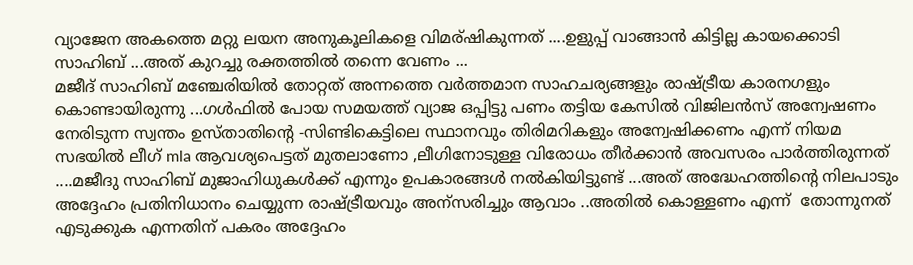വ്യാജേന അകത്തെ മറ്റു ലയന അനുകൂലികളെ വിമര്ഷികുന്നത് ....ഉളുപ്പ് വാങ്ങാന്‍ കിട്ടില്ല കായക്കൊടി സാഹിബ് ...അത് കുറച്ചു രക്തത്തില്‍ തന്നെ വേണം ...
മജീദ്‌ സാഹിബ് മഞ്ചേരിയില്‍ തോറ്റത് അന്നത്തെ വര്‍ത്തമാന സാഹചര്യങ്ങളും രാഷ്ട്രീയ കാരനഗളും കൊണ്ടായിരുന്നു ...ഗള്‍ഫില്‍ പോയ സമയത്ത് വ്യാജ ഒപ്പിട്ടു പണം തട്ടിയ കേസില്‍ വിജിലന്‍സ് അന്വേഷണം നേരിടുന്ന സ്വന്തം ഉസ്താതിന്റെ -സിണ്ടികെട്ടിലെ സ്ഥാനവും തിരിമറികളും അന്വേഷിക്കണം എന്ന് നിയമ സഭയില്‍ ലീഗ് mla ആവശ്യപെട്ടത്‌ മുതലാണോ ,ലീഗിനോടുള്ള വിരോധം തീര്‍ക്കാന്‍ അവസരം പാര്‍ത്തിരുന്നത് ....മജീദു സാഹിബ് മുജാഹിധുകള്‍ക്ക് എന്നും ഉപകാരങ്ങള്‍ നല്‍കിയിട്ടുണ്ട് ...അത് അദ്ധേഹത്തിന്റെ നിലപാടും അദ്ദേഹം പ്രതിനിധാനം ചെയ്യുന്ന രാഷ്ട്രീയവും അന്സരിച്ചും ആവാം ..അതില്‍ കൊള്ളണം എന്ന്  തോന്നുനത് എടുക്കുക എന്നതിന് പകരം അദ്ദേഹം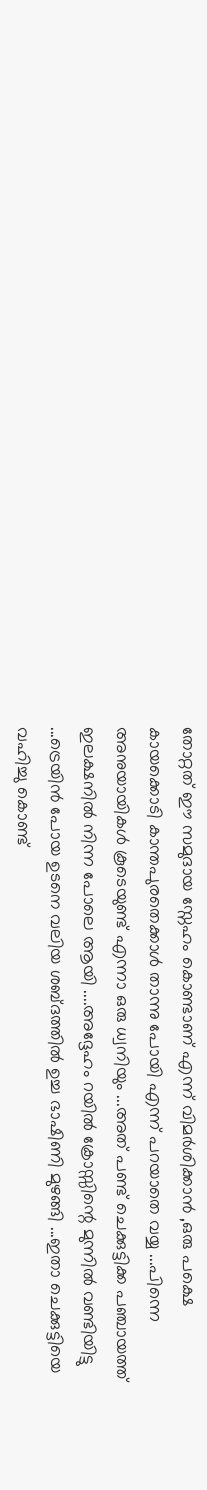തോറ്റത് ഈ സമുദായ സ്നേഹം കൊണ്ടാണ് എന്ന് വിമര്‍ശിക്കാന്‍ ,ഒരു പക്ഷെ കായക്കൊടി കാന്തപുരതെക്കാള്‍ താന്നു പോയി എന്ന് പറയാതെ വയ്യ ...പിന്നെ അനുയായികള്‍ കൂടെയുണ്ട് എന്നാ ഒരു ധ്വനിയും ...അത് പണ്ട് ചെക്കുട്ടിക്ക പഞ്ചായത്ത് ഇലക്ഷനില്‍ നിന്ന പോലെ ആയി ....അദ്ദേഹം റയില്‍ ക്രോസ്സിന്റെ മുന്നില്‍ വണ്ടിയിട്ടു ...ട്രെയിന്‍ പോയ ഉടനെ വലിയ ശബ്ദത്തില്‍ ഉച്ച ഭാഷിണി മുഴങ്ങി ...ഇതാ ചെക്കുട്ടിയെ വഹിച്ചു കൊണ്ട്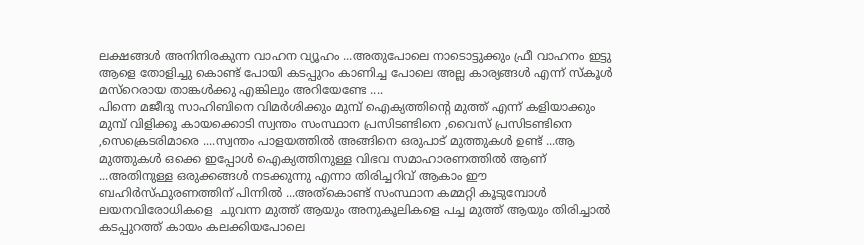ലക്ഷങ്ങള്‍ അനിനിരകുന്ന വാഹന വ്യൂഹം ...അതുപോലെ നാടൊട്ടുക്കും ഫ്രീ വാഹനം ഇട്ടു ആളെ തോളിച്ചു കൊണ്ട് പോയി കടപ്പുറം കാണിച്ച പോലെ അല്ല കാര്യങ്ങള്‍ എന്ന് സ്കൂള്‍ മസ്റെരായ താങ്കള്‍ക്കു എങ്കിലും അറിയേണ്ടേ ....
പിന്നെ മജീദു സാഹിബിനെ വിമര്‍ശിക്കും മുമ്പ് ഐക്യത്തിന്റെ മുത്ത്‌ എന്ന് കളിയാക്കും മുമ്പ് വിളിക്കൂ കായക്കൊടി സ്വന്തം സംസ്ഥാന പ്രസിടണ്ടിനെ ,വൈസ് പ്രസിടണ്ടിനെ ,സെക്രെടരിമാരെ ....സ്വന്തം പാളയത്തില്‍ അങ്ങിനെ ഒരുപാട് മുത്തുകള്‍ ഉണ്ട് ...ആ മുത്തുകള്‍ ഒക്കെ ഇപ്പോള്‍ ഐക്യത്തിനുള്ള വിഭവ സമാഹാരണത്തില്‍ ആണ് ...അതിനുള്ള ഒരുക്കങ്ങള്‍ നടക്കുന്നു എന്നാ തിരിച്ചറിവ് ആകാം ഈ ബഹിര്‍സ്ഫുരണത്തിന് പിന്നില്‍ ...അത്കൊണ്ട് സംസ്ഥാന കമ്മറ്റി കൂടുമ്പോള്‍ ലയനവിരോധികളെ  ചുവന്ന മുത്ത്‌ ആയും അനുകൂലികളെ പച്ച മുത്ത്‌ ആയും തിരിച്ചാല്‍ കടപ്പുറത്ത് കായം കലക്കിയപോലെ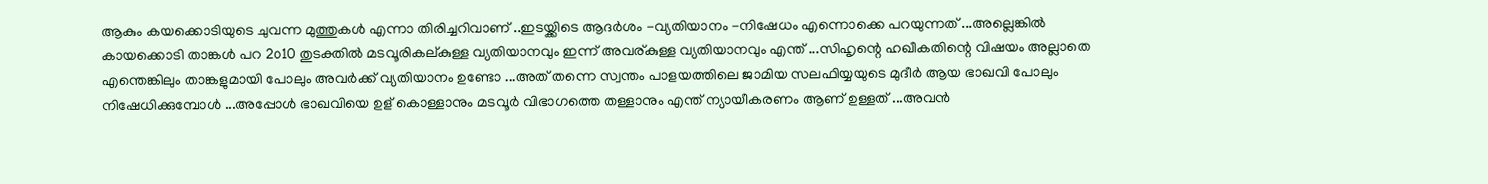ആകും കയക്കൊടിയുടെ ചുവന്ന മുത്തുകള്‍ എന്നാ തിരിച്ചറിവാണ് ..ഇടയ്ക്കിടെ ആദര്‍ശം -വ്യതിയാനം -നിഷേധം എന്നൊക്കെ പറയുന്നത് ...അല്ലെങ്കില്‍ കായക്കൊടി താങ്കള്‍ പറ 2൦10 തുടക്തില്‍ മടവൂരികല്കുള്ള വ്യതിയാനവും ഇന്ന് അവര്കുള്ള വ്യതിയാനവും എന്ത് ...സിഹൃന്റെ ഹഖീകതിന്റെ വിഷയം അല്ലാതെ എന്തെങ്കിലും താങ്കളുമായി പോലും അവര്‍ക്ക് വ്യതിയാനം ഉണ്ടോ ...അത് തന്നെ സ്വന്തം പാളയത്തിലെ ജാമിയ സലഫിയ്യയുടെ മുദീര്‍ ആയ ഭാഖവി പോലും നിഷേധിക്കുമ്പോള്‍ ...അപ്പോള്‍ ഭാഖവിയെ ഉള് കൊള്ളാനും മടവൂര്‍ വിഭാഗത്തെ തള്ളാനും എന്ത് ന്യായീകരണം ആണ് ഉള്ളത് ...അവന്‍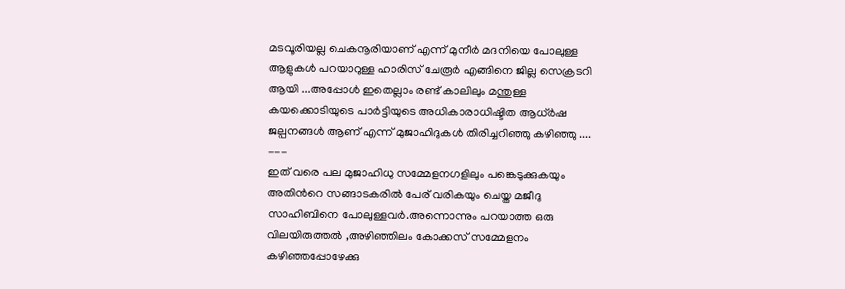മടവൂരിയല്ല ചെകനൂരിയാണ് എന്ന് മുനീര്‍ മദനിയെ പോലുള്ള ആളുകള്‍ പറയാറുള്ള ഹാരിസ് ചേരൂര്‍ എങ്ങിനെ ജില്ല സെക്രടറി ആയി ...അപ്പോള്‍ ഇതെല്ലാം രണ്ട് കാലിലും മന്തുള്ള കയക്കൊടിയുടെ പാര്‍ട്ടിയുടെ അധികാരാധിഷ്ടിത ആധ്ര്‍ഷ ജല്പനങ്ങള്‍ ആണ് എന്ന് മുജാഹിദുകള്‍ തിരിച്ചറിഞ്ഞു കഴിഞ്ഞു ....
---
ഇത് വരെ പല മുജാഹിധു സമ്മേളനഗളിലും പങ്കെടുക്കുകയും അതിന്‍റെ സങ്ങാടകരില്‍ പേര് വരികയും ചെയ്ത മജീദു സാഹിബിനെ പോലുള്ളവര്‍.അന്നൊന്നും പറയാത്ത ഒരു വിലയിരുത്തല്‍ ,അഴിഞ്ഞിലം കോക്കസ് സമ്മേളനം കഴിഞ്ഞപ്പോഴേക്കു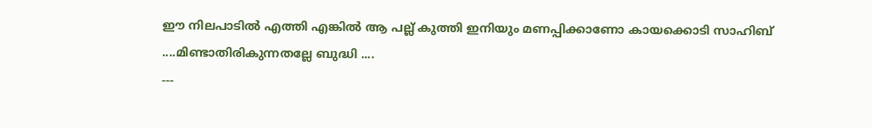ഈ നിലപാടില്‍ എത്തി എങ്കില്‍ ആ പല്ല് കുത്തി ഇനിയും മണപ്പിക്കാണോ കായക്കൊടി സാഹിബ് ....മിണ്ടാതിരികുന്നതല്ലേ ബുദ്ധി ....
---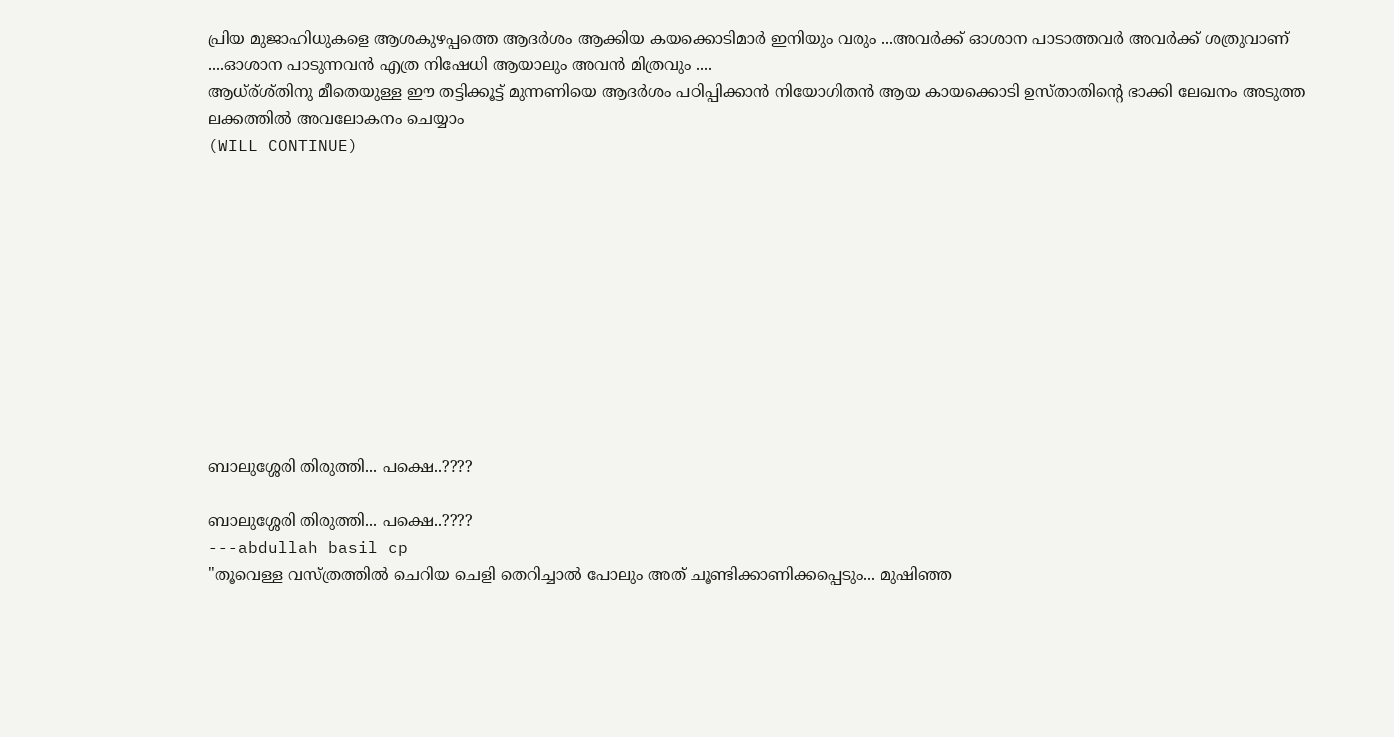പ്രിയ മുജാഹിധുകളെ ആശകുഴപ്പത്തെ ആദര്‍ശം ആക്കിയ കയക്കൊടിമാര്‍ ഇനിയും വരും ...അവര്‍ക്ക് ഓശാന പാടാത്തവര്‍ അവര്‍ക്ക് ശത്രുവാണ് ....ഓശാന പാടുന്നവന്‍ എത്ര നിഷേധി ആയാലും അവന്‍ മിത്രവും ....
ആധ്ര്ശ്തിനു മീതെയുള്ള ഈ തട്ടിക്കൂട്ട് മുന്നണിയെ ആദര്‍ശം പഠിപ്പിക്കാന്‍ നിയോഗിതന്‍ ആയ കായക്കൊടി ഉസ്താതിന്റെ ഭാക്കി ലേഖനം അടുത്ത ലക്കത്തില്‍ അവലോകനം ചെയ്യാം
(WILL CONTINUE)











ബാലുശ്ശേരി തിരുത്തി... പക്ഷെ..????

ബാലുശ്ശേരി തിരുത്തി... പക്ഷെ..????
---abdullah basil cp
"തൂവെള്ള വസ്ത്രത്തില്‍ ചെറിയ ചെളി തെറിച്ചാല്‍ പോലും അത് ചൂണ്ടിക്കാണിക്കപ്പെടും... മുഷിഞ്ഞ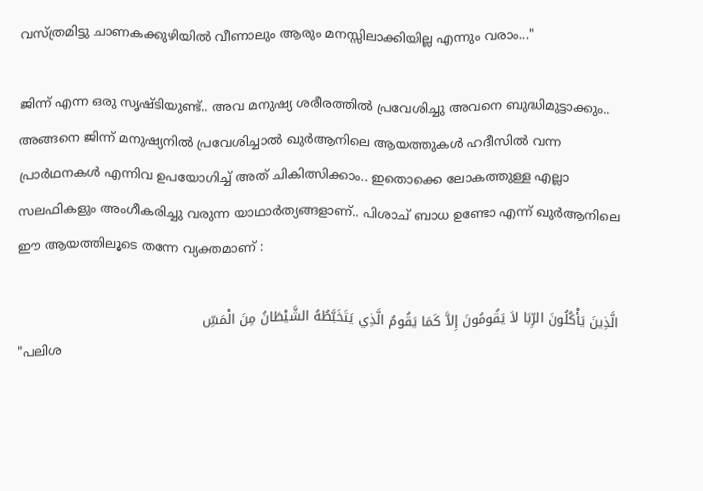വസ്ത്രമിട്ടു ചാണകക്കുഴിയില്‍ വീണാലും ആരും മനസ്സിലാക്കിയില്ല എന്നും വരാം..."

ജിന്ന് എന്ന ഒരു സൃഷ്ടിയുണ്ട്.. അവ മനുഷ്യ ശരീരത്തില്‍ പ്രവേശിച്ചു അവനെ ബുദ്ധിമുട്ടാക്കും.. അങ്ങനെ ജിന്ന് മനുഷ്യനില്‍ പ്രവേശിച്ചാല്‍ ഖുര്‍ആനിലെ ആയത്തുകള്‍ ഹദീസില്‍ വന്ന പ്രാര്‍ഥനകള്‍ എന്നിവ ഉപയോഗിച്ച് അത് ചികിത്സിക്കാം.. ഇതൊക്കെ ലോകത്തുള്ള എല്ലാ സലഫികളും അംഗീകരിച്ചു വരുന്ന യാഥാര്‍ത്യങ്ങളാണ്.. പിശാച് ബാധ ഉണ്ടോ എന്ന് ഖുര്‍ആനിലെ ഈ ആയത്തിലൂടെ തന്നേ വ്യക്തമാണ് :

الَّذِينَ يَأْكُلُونَ الرِّبَا لاَ يَقُومُونَ إِلاَّ كَمَا يَقُومُ الَّذِي يَتَخَبَّطُهُ الشَّيْطَانُ مِنَ الْمَسِّ
"പലിശ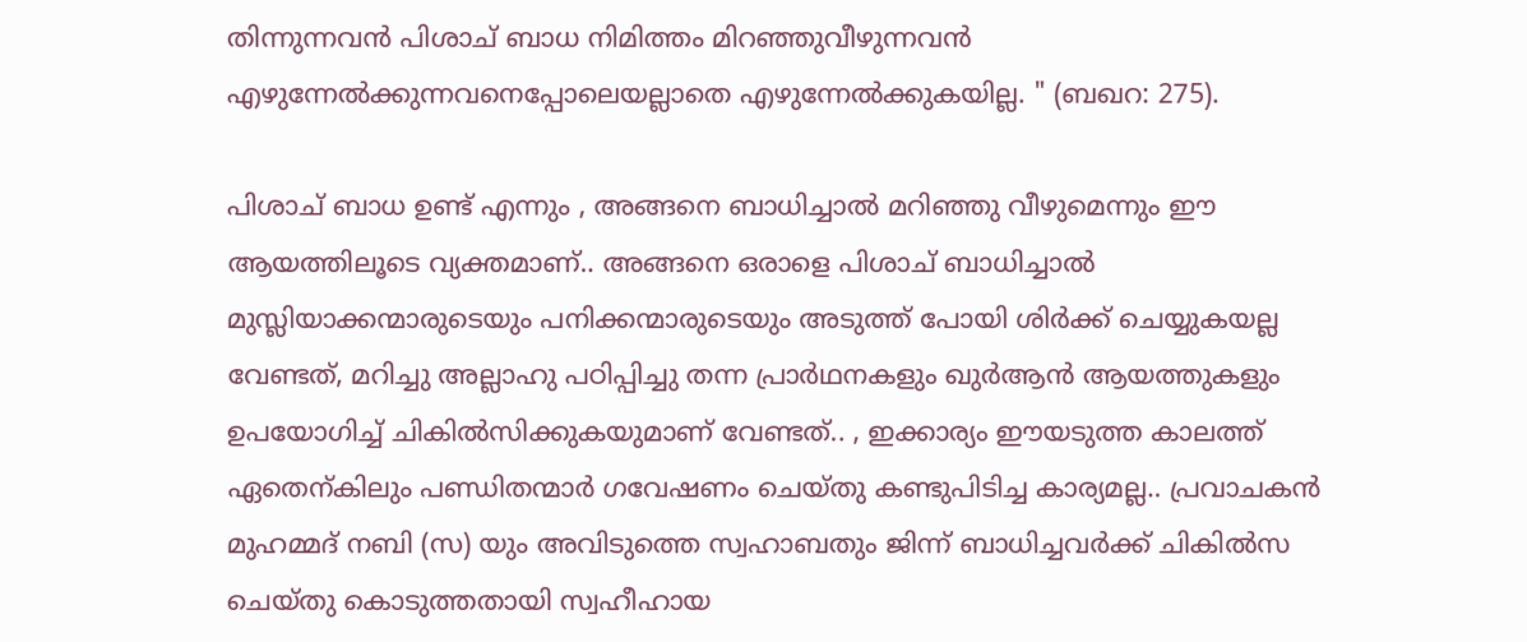തിന്നുന്നവൻ പിശാച് ബാധ നിമിത്തം മിറഞ്ഞുവീഴുന്നവൻ എഴുന്നേൽക്കുന്നവനെപ്പോലെയല്ലാതെ എഴുന്നേൽക്കുകയില്ല. " (ബഖറ: 275).

പിശാച് ബാധ ഉണ്ട് എന്നും , അങ്ങനെ ബാധിച്ചാല്‍ മറിഞ്ഞു വീഴുമെന്നും ഈ ആയത്തിലൂടെ വ്യക്തമാണ്.. അങ്ങനെ ഒരാളെ പിശാച് ബാധിച്ചാല്‍ മുസ്ലിയാക്കന്മാരുടെയും പനിക്കന്മാരുടെയും അടുത്ത് പോയി ശിര്‍ക്ക്‌ ചെയ്യുകയല്ല വേണ്ടത്‌, മറിച്ചു അല്ലാഹു പഠിപ്പിച്ചു തന്ന പ്രാര്‍ഥനകളും ഖുര്‍ആന്‍ ആയത്തുകളും ഉപയോഗിച്ച് ചികില്‍സിക്കുകയുമാണ് വേണ്ടത്‌.. , ഇക്കാര്യം ഈയടുത്ത കാലത്ത് ഏതെന്കിലും പണ്ഡിതന്മാര്‍ ഗവേഷണം ചെയ്തു കണ്ടുപിടിച്ച കാര്യമല്ല.. പ്രവാചകന്‍ മുഹമ്മദ്‌ നബി (സ) യും അവിടുത്തെ സ്വഹാബതും ജിന്ന് ബാധിച്ചവര്‍ക്ക്‌ ചികില്‍സ ചെയ്തു കൊടുത്തതായി സ്വഹീഹായ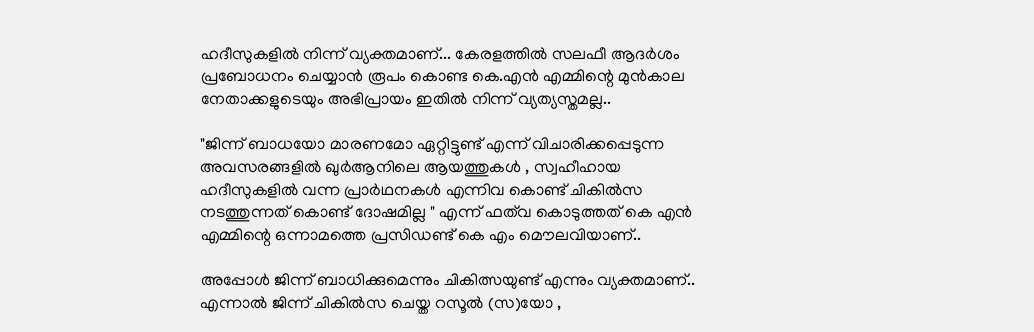ഹദീസുകളില്‍ നിന്ന് വ്യക്തമാണ്... കേരളത്തില്‍ സലഫീ ആദര്‍ശം പ്രബോധനം ചെയ്യാന്‍ രൂപം കൊണ്ട കെ.എന്‍ എമ്മിന്റെ മുന്‍കാല നേതാക്കളുടെയും അഭിപ്രായം ഇതില്‍ നിന്ന് വ്യത്യസ്തമല്ല..

"ജിന്ന് ബാധയോ മാരണമോ ഏറ്റിട്ടുണ്ട് എന്ന് വിചാരിക്കപ്പെടുന്ന അവസരങ്ങളില്‍ ഖുര്‍ആനിലെ ആയത്തുകള്‍ , സ്വഹീഹായ ഹദീസുകളില്‍ വന്ന പ്രാര്‍ഥനകള്‍ എന്നിവ കൊണ്ട് ചികില്‍സ നടത്തുന്നത് കൊണ്ട് ദോഷമില്ല " എന്ന് ഫത്‌വ കൊടുത്തത്‌ കെ എന്‍ എമ്മിന്റെ ഒന്നാമത്തെ പ്രസിഡണ്ട്‌ കെ എം മൌലവിയാണ്..

അപ്പോള്‍ ജിന്ന് ബാധിക്കുമെന്നും ചികിത്സയുണ്ട് എന്നും വ്യക്തമാണ്.. എന്നാല്‍ ജിന്ന് ചികില്‍സ ചെയ്ത റസൂല്‍ (സ)യോ ,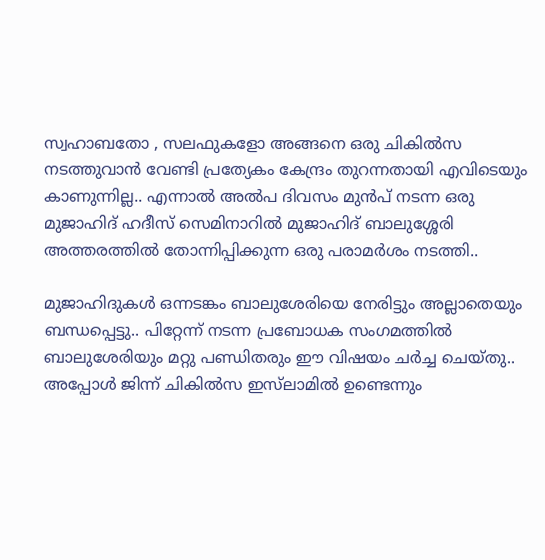സ്വഹാബതോ , സലഫുകളോ അങ്ങനെ ഒരു ചികില്‍സ നടത്തുവാന്‍ വേണ്ടി പ്രത്യേകം കേന്ദ്രം തുറന്നതായി എവിടെയും കാണുന്നില്ല.. എന്നാല്‍ അല്‍പ ദിവസം മുന്‍പ്‌ നടന്ന ഒരു മുജാഹിദ്‌ ഹദീസ്‌ സെമിനാറില്‍ മുജാഹിദ്‌ ബാലുശ്ശേരി അത്തരത്തില്‍ തോന്നിപ്പിക്കുന്ന ഒരു പരാമര്‍ശം നടത്തി..

മുജാഹിദുകള്‍ ഒന്നടങ്കം ബാലുശേരിയെ നേരിട്ടും അല്ലാതെയും ബന്ധപ്പെട്ടു.. പിറ്റേന്ന് നടന്ന പ്രബോധക സംഗമത്തില്‍ ബാലുശേരിയും മറ്റു പണ്ഡിതരും ഈ വിഷയം ചര്‍ച്ച ചെയ്തു.. അപ്പോള്‍ ജിന്ന് ചികില്‍സ ഇസ്‌ലാമില്‍ ഉണ്ടെന്നും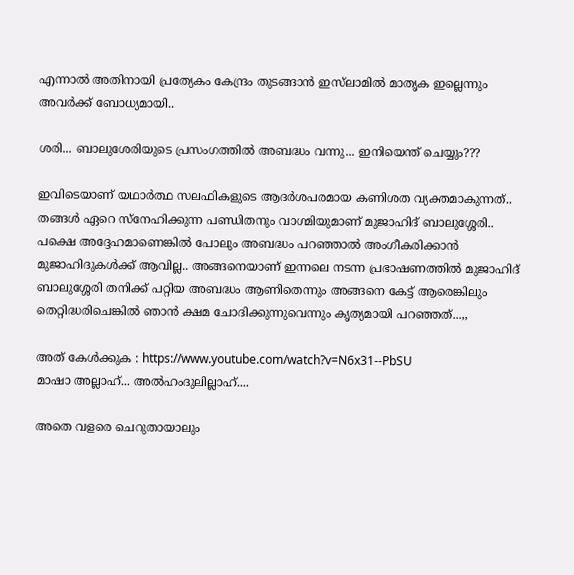എന്നാല്‍ അതിനായി പ്രത്യേകം കേന്ദ്രം തുടങ്ങാന്‍ ഇസ്‌ലാമില്‍ മാതൃക ഇല്ലെന്നും അവര്‍ക്ക്‌ ബോധ്യമായി..

ശരി... ബാലുശേരിയുടെ പ്രസംഗത്തില്‍ അബദ്ധം വന്നു... ഇനിയെന്ത് ചെയ്യും???

ഇവിടെയാണ്‌ യഥാര്‍ത്ഥ സലഫികളുടെ ആദര്‍ശപരമായ കണിശത വ്യക്തമാകുന്നത്.. തങ്ങള്‍ ഏറെ സ്നേഹിക്കുന്ന പണ്ഡിതനും വാഗ്മിയുമാണ് മുജാഹിദ്‌ ബാലുശ്ശേരി.. പക്ഷെ അദ്ദേഹമാണെങ്കില്‍ പോലും അബദ്ധം പറഞ്ഞാല്‍ അംഗീകരിക്കാന്‍ മുജാഹിദുകള്‍ക്ക്‌ ആവില്ല.. അങ്ങനെയാണ് ഇന്നലെ നടന്ന പ്രഭാഷണത്തില്‍ മുജാഹിദ്‌ ബാലുശ്ശേരി തനിക്ക്‌ പറ്റിയ അബദ്ധം ആണിതെന്നും അങ്ങനെ കേട്ട് ആരെങ്കിലും തെറ്റിദ്ധരിചെങ്കില്‍ ഞാന്‍ ക്ഷമ ചോദിക്കുന്നുവെന്നും കൃത്യമായി പറഞ്ഞത്‌...,,

അത് കേള്‍ക്കുക : https://www.youtube.com/watch?v=N6x31--PbSU
മാഷാ അല്ലാഹ്... അല്‍ഹംദുലില്ലാഹ്....

അതെ വളരെ ചെറുതായാലും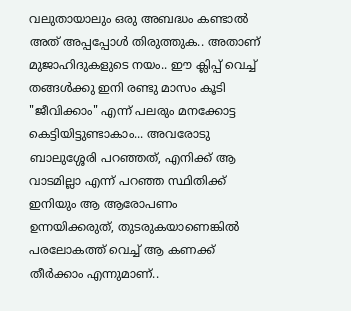വലുതായാലും ഒരു അബദ്ധം കണ്ടാല്‍ അത് അപ്പപ്പോള്‍ തിരുത്തുക.. അതാണ്‌ മുജാഹിദുകളുടെ നയം.. ഈ ക്ലിപ്പ്‌ വെച്ച് തങ്ങള്‍ക്കു ഇനി രണ്ടു മാസം കൂടി "ജീവിക്കാം" എന്ന് പലരും മനക്കോട്ട കെട്ടിയിട്ടുണ്ടാകാം... അവരോടു ബാലുശ്ശേരി പറഞ്ഞത്, എനിക്ക് ആ വാടമില്ലാ എന്ന് പറഞ്ഞ സ്ഥിതിക്ക് ഇനിയും ആ ആരോപണം ഉന്നയിക്കരുത്, തുടരുകയാണെങ്കില്‍ പരലോകത്ത് വെച്ച് ആ കണക്ക്‌ തീര്‍ക്കാം എന്നുമാണ്..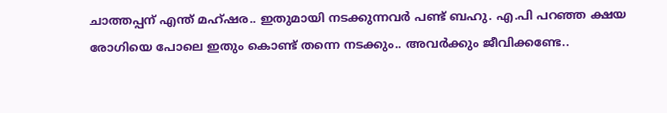ചാത്തപ്പന് എന്ത് മഹ്ഷര.. ഇതുമായി നടക്കുന്നവര്‍ പണ്ട് ബഹു. എ.പി പറഞ്ഞ ക്ഷയ രോഗിയെ പോലെ ഇതും കൊണ്ട് തന്നെ നടക്കും.. അവര്‍ക്കും ജീവിക്കണ്ടേ..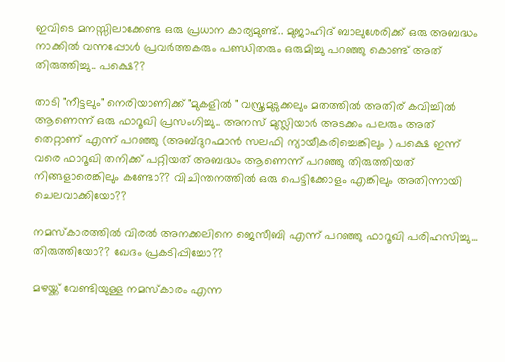ഇവിടെ മനസ്സിലാക്കേണ്ട ഒരു പ്രധാന കാര്യമുണ്ട്.. മുജാഹിദ്‌ ബാലുശേരിക്ക് ഒരു അബദ്ധം നാക്കില്‍ വന്നപ്പോള്‍ പ്രവര്‍ത്തകരും പണ്ഡിതരും ഒരുമിച്ചു പറഞ്ഞു കൊണ്ട് അത് തിരുത്തിച്ചു.. പക്ഷെ??

താടി "നീട്ടലും" നെരിയാണിക്ക് "മുകളില്‍ " വസ്ത്രമുടുക്കലും മതത്തില്‍ അതിര് കവിച്ചില്‍ ആണെന്ന് ഒരു ഫാറൂഖി പ്രസംഗിച്ചു.. അനസ്‌ മുസ്ലിയാര്‍ അടക്കം പലരും അത് തെറ്റാണ് എന്ന് പറഞ്ഞു (അബ്ദുറഹ്മാന്‍ സലഫി ന്യായീകരിച്ചെങ്കിലും ) പക്ഷെ ഇന്ന് വരെ ഫാറൂഖി തനിക്ക്‌ പറ്റിയത് അബദ്ധം ആണെന്ന് പറഞ്ഞു തിരുത്തിയത് നിങ്ങളാരെങ്കിലും കണ്ടോ?? വിചിന്തനത്തില്‍ ഒരു പെട്ടിക്കോളം എങ്കിലും അതിന്നായി ചെലവാക്കിയോ??

നമസ്കാരത്തില്‍ വിരല്‍ അനക്കലിനെ ജെസീബി എന്ന് പറഞ്ഞു ഫാറൂഖി പരിഹസിച്ചു... തിരുത്തിയോ?? ഖേദം പ്രകടിപ്പിച്ചോ??

മഴയ്ക്ക് വേണ്ടിയുള്ള നമസ്കാരം എന്ന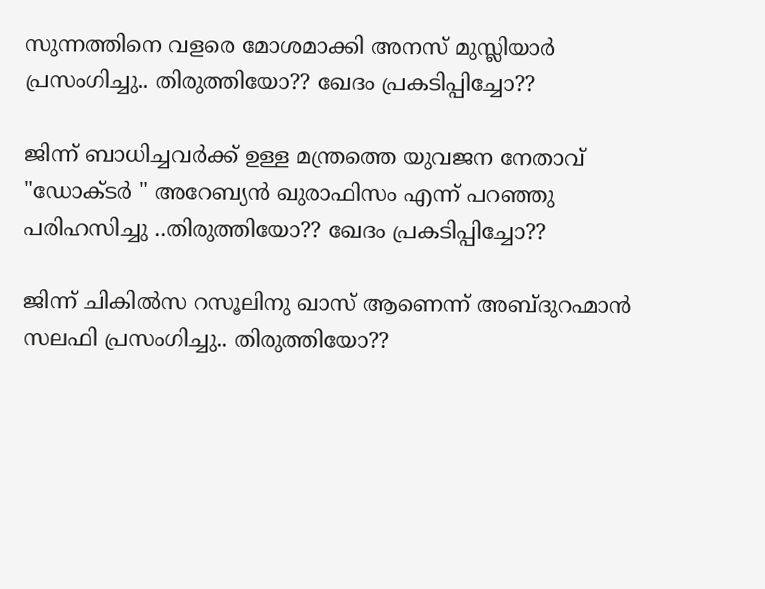സുന്നത്തിനെ വളരെ മോശമാക്കി അനസ്‌ മുസ്ലിയാര്‍ പ്രസംഗിച്ചു.. തിരുത്തിയോ?? ഖേദം പ്രകടിപ്പിച്ചോ??

ജിന്ന് ബാധിച്ചവര്‍ക്ക്‌ ഉള്ള മന്ത്രത്തെ യുവജന നേതാവ്‌ "ഡോക്ടര്‍ " അറേബ്യന്‍ ഖുരാഫിസം എന്ന് പറഞ്ഞു പരിഹസിച്ചു ..തിരുത്തിയോ?? ഖേദം പ്രകടിപ്പിച്ചോ??

ജിന്ന് ചികില്‍സ റസൂലിനു ഖാസ് ആണെന്ന് അബ്ദുറഹ്മാന്‍ സലഫി പ്രസംഗിച്ചു.. തിരുത്തിയോ??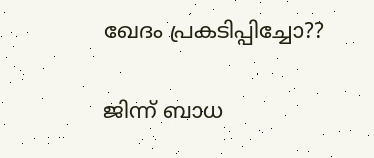ഖേദം പ്രകടിപ്പിച്ചോ??

ജിന്ന് ബാധ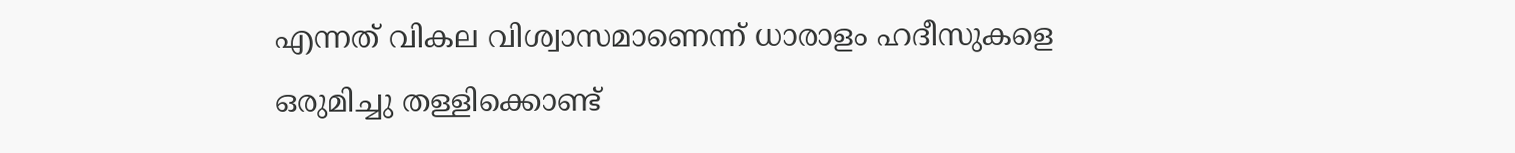എന്നത് വികല വിശ്വാസമാണെന്ന് ധാരാളം ഹദീസുകളെ ഒരുമിച്ചു തള്ളിക്കൊണ്ട്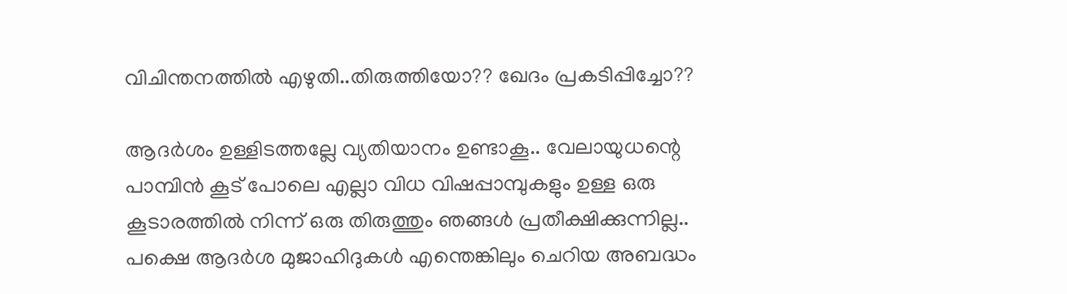വിചിന്തനത്തില്‍ എഴുതി..തിരുത്തിയോ?? ഖേദം പ്രകടിപ്പിച്ചോ??

ആദര്‍ശം ഉള്ളിടത്തല്ലേ വ്യതിയാനം ഉണ്ടാകൂ.. വേലായുധന്റെ പാമ്പിന്‍ കൂട് പോലെ എല്ലാ വിധ വിഷപ്പാമ്പുകളും ഉള്ള ഒരു കൂടാരത്തില്‍ നിന്ന് ഒരു തിരുത്തും ഞങ്ങള്‍ പ്രതീക്ഷിക്കുന്നില്ല.. പക്ഷെ ആദര്‍ശ മുജാഹിദുകള്‍ എന്തെങ്കിലും ചെറിയ അബദ്ധം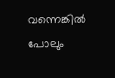വന്നെങ്കില്‍ പോലും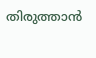തിരുത്താന്‍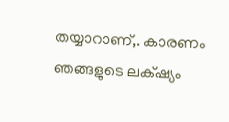തയ്യാറാണ്,. കാരണം ഞങ്ങളുടെ ലക്‌ഷ്യം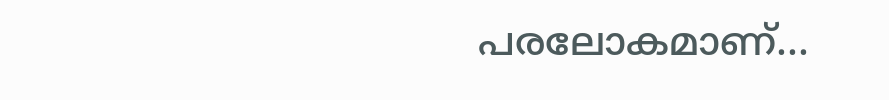പരലോകമാണ്...